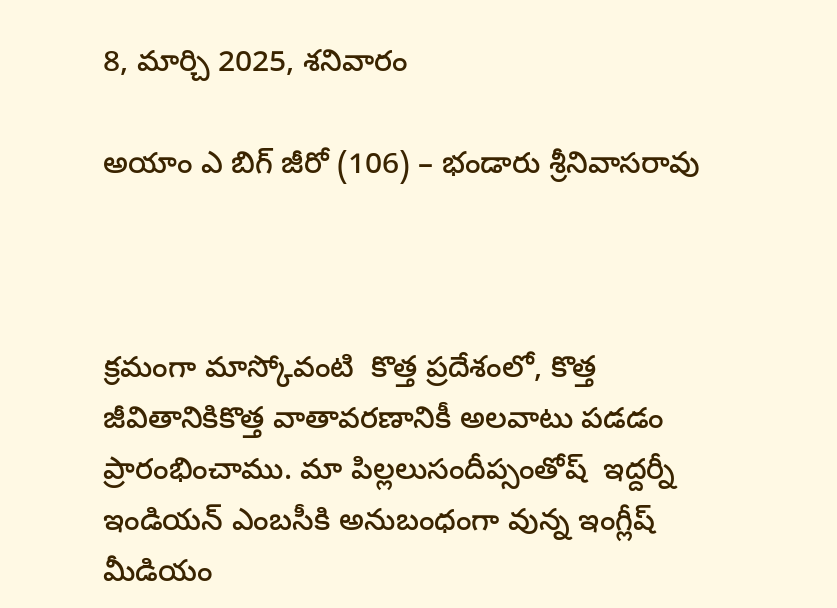8, మార్చి 2025, శనివారం

అయాం ఎ బిగ్ జీరో (106) – భండారు శ్రీనివాసరావు



క్రమంగా మాస్కోవంటి  కొత్త ప్రదేశంలో, కొత్త జీవితానికికొత్త వాతావరణానికీ అలవాటు పడడం ప్రారంభించాము. మా పిల్లలుసందీప్సంతోష్  ఇద్దర్నీ ఇండియన్ ఎంబసీకి అనుబంధంగా వున్న ఇంగ్లీష్ మీడియం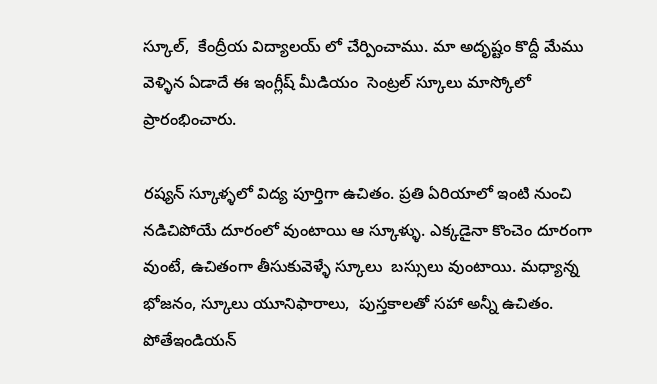స్కూల్,  కేంద్రీయ విద్యాలయ్ లో చేర్పించాము. మా అదృష్టం కొద్దీ మేము వెళ్ళిన ఏడాదే ఈ ఇంగ్లీష్ మీడియం  సెంట్రల్ స్కూలు మాస్కోలో ప్రారంభించారు.

రష్యన్ స్కూళ్ళలో విద్య పూర్తిగా ఉచితం. ప్రతి ఏరియాలో ఇంటి నుంచి నడిచిపోయే దూరంలో వుంటాయి ఆ స్కూళ్ళు. ఎక్కడైనా కొంచెం దూరంగా వుంటే, ఉచితంగా తీసుకువెళ్ళే స్కూలు  బస్సులు వుంటాయి. మధ్యాన్న భోజనం, స్కూలు యూనిఫారాలు,  పుస్తకాలతో సహా అన్నీ ఉచితం. పోతేఇండియన్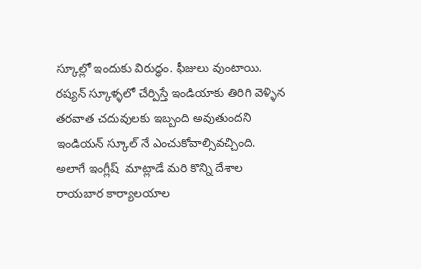స్కూల్లో ఇందుకు విరుద్ధం. ఫీజులు వుంటాయి.   రష్యన్ స్కూళ్ళలో చేర్పిస్తే ఇండియాకు తిరిగి వెళ్ళిన తరవాత చదువులకు ఇబ్బంది అవుతుందని ఇండియన్ స్కూల్ నే ఎంచుకోవాల్సివచ్చింది. అలాగే ఇంగ్లీష్  మాట్లాడే మరి కొన్ని దేశాల రాయబార కార్యాలయాల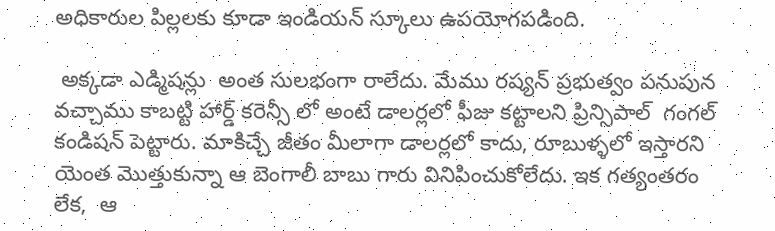అధికారుల పిల్లలకు కూడా ఇండియన్ స్కూలు ఉపయోగపడింది.

 అక్కడా ఎడ్మిషన్లు  అంత సులభంగా రాలేదు. మేము రష్యన్ ప్రభుత్వం పనుపున వచ్చాము కాబట్టి హార్డ్ కరెన్సీ లో అంటే డాలర్లలో ఫీజు కట్టాలని ప్రిన్సిపాల్  గంగల్  కండిషన్ పెట్టారు. మాకిచ్చే జీతం మీలాగా డాలర్లలో కాదు, రూబుళ్ళలో ఇస్తారని యెంత మొత్తుకున్నా ఆ బెంగాలీ బాబు గారు వినిపించుకోలేదు. ఇక గత్యంతరం లేక,  ఆ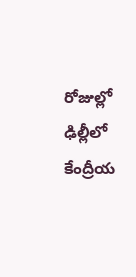రోజుల్లో ఢిల్లీలో  కేంద్రీయ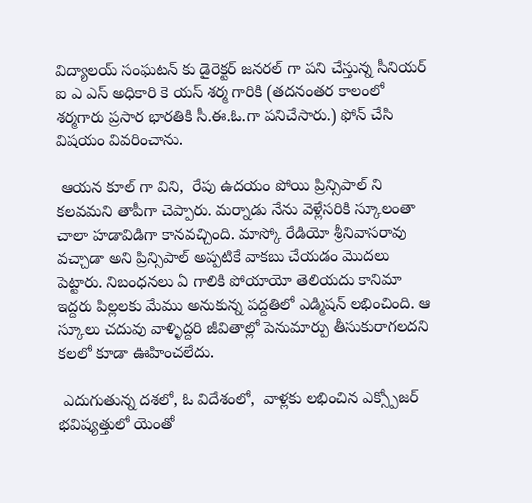విద్యాలయ్ సంఘటన్ కు డైరెక్టర్ జనరల్ గా పని చేస్తున్న సీనియర్ ఐ ఎ ఎస్ అధికారి కె యస్ శర్మ గారికి (తదనంతర కాలంలో శర్మగారు ప్రసార భారతికి సీ.ఈ.ఓ.గా పనిచేసారు.) ఫోన్ చేసి విషయం వివరించాను.

 ఆయన కూల్ గా విని,  రేపు ఉదయం పోయి ప్రిన్సిపాల్ ని కలవమని తాపీగా చెప్పారు. మర్నాడు నేను వెళ్లేసరికి స్కూలంతా చాలా హడావిడిగా కానవచ్చింది. మాస్కో రేడియో శ్రీనివాసరావు వచ్చాడా అని ప్రిన్సిపాల్ అప్పటికే వాకబు చేయడం మొదలు పెట్టారు. నిబంధనలు ఏ గాలికి పోయాయో తెలియదు కానిమా ఇద్దరు పిల్లలకు మేము అనుకున్న పద్దతిలో ఎడ్మిషన్ లభించింది. ఆ స్కూలు చదువు వాళ్ళిద్దరి జీవితాల్లో పెనుమార్పు తీసుకురాగలదని కలలో కూడా ఊహించలేదు.

 ఎదుగుతున్న దశలో, ఓ విదేశంలో,  వాళ్లకు లభించిన ఎక్స్పోజర్   భవిష్యత్తులో యెంతో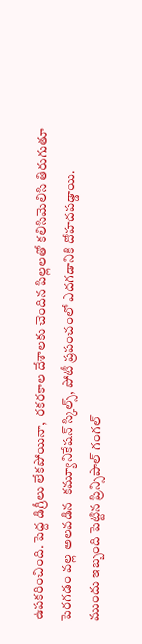ఉపకరించింది. పెద్ద డిగ్రీలు లేకపోయినా,  రకరకాల దేశాలకు చెందిన పిల్లలతో కలిసిమెలిసి తిరుగుతూ పెరగడం వల్ల అలవడిన  కమ్యూనికేషన్ స్కిల్స్, పోటీ ప్రపంచంలో ఎదగడానికి దోహదపడ్డాయి.  ముందు ఇబ్బంది పెట్టిన ప్రిన్సిపాల్ గంగల్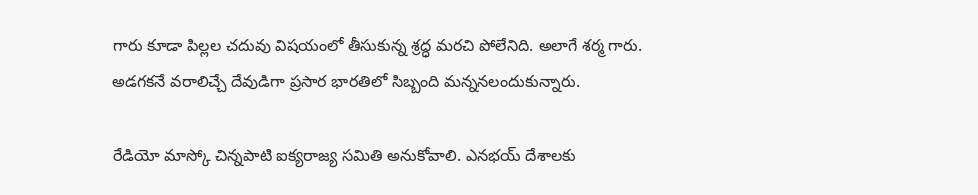గారు కూడా పిల్లల చదువు విషయంలో తీసుకున్న శ్రద్ధ మరచి పోలేనిది. అలాగే శర్మ గారు. అడగకనే వరాలిచ్చే దేవుడిగా ప్రసార భారతిలో సిబ్బంది మన్ననలందుకున్నారు.

రేడియో మాస్కో చిన్నపాటి ఐక్యరాజ్య సమితి అనుకోవాలి. ఎనభయ్ దేశాలకు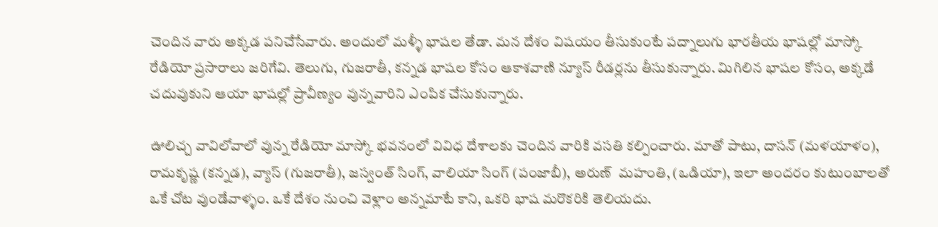చెందిన వారు అక్కడ పనిచేసేవారు. అందులో మళ్ళీ భాషల తేడా. మన దేశం విషయం తీసుకుంటే పద్నాలుగు భారతీయ భాషల్లో మాస్కో రేడియో ప్రసారాలు జరిగేవి. తెలుగు, గుజరాతీ, కన్నడ భాషల కోసం ఆకాశవాణి న్యూస్ రీడర్లను తీసుకున్నారు. మిగిలిన భాషల కోసం, అక్కడే చదువుకుని ఆయా భాషల్లో ప్రావీణ్యం వున్నవారిని ఎంపిక చేసుకున్నారు.

ఊలిచ్చ వావిలోవాలో వున్న రేడియో మాస్కో భవనంలో వివిధ దేశాలకు చెందిన వారికి వసతి కల్పించారు. మాతో పాటు, దాసన్ (మళయాళం), రామకృష్ణ (కన్నడ), వ్యాస్ (గుజరాతీ), జస్వంత్ సింగ్, వాలియా సింగ్ (పంజాబీ), అరుణ్  మహంతి, (ఒడియా), ఇలా అందరం కుటుంబాలతో ఒకే చోట వుండేవాళ్ళం. ఒకే దేశం నుంచి వెళ్లాం అన్నమాటే కాని, ఒకరి భాష మరొకరికి తెలియదు.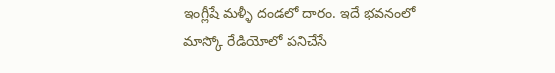ఇంగ్లీషే మళ్ళీ దండలో దారం. ఇదే భవనంలో మాస్కో రేడియోలో పనిచేసే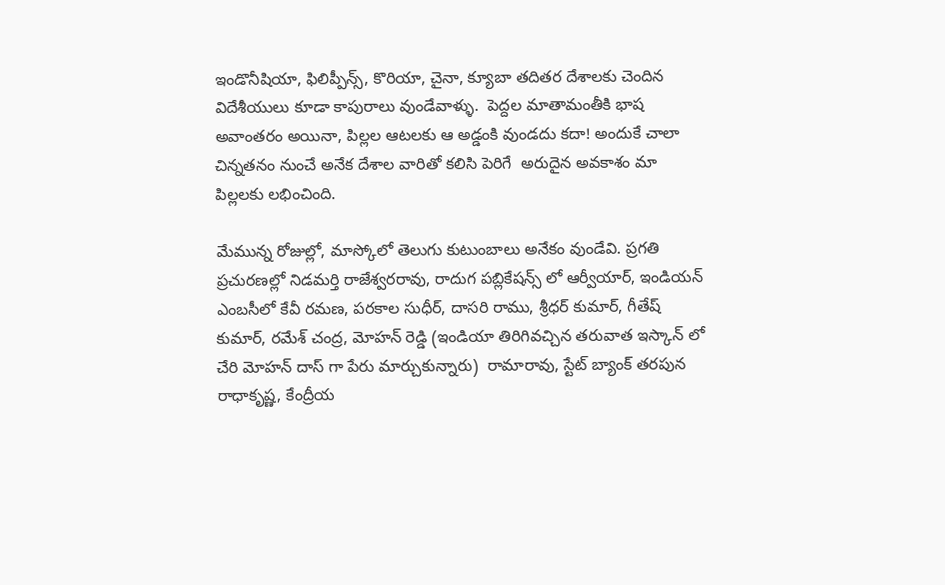ఇండొనీషియా, ఫిలిప్పీన్స్, కొరియా, చైనా, క్యూబా తదితర దేశాలకు చెందిన విదేశీయులు కూడా కాపురాలు వుండేవాళ్ళు.  పెద్దల మాతామంతీకి భాష అవాంతరం అయినా, పిల్లల ఆటలకు ఆ అడ్డంకి వుండదు కదా! అందుకే చాలా చిన్నతనం నుంచే అనేక దేశాల వారితో కలిసి పెరిగే  అరుదైన అవకాశం మా పిల్లలకు లభించింది.

మేమున్న రోజుల్లో, మాస్కోలో తెలుగు కుటుంబాలు అనేకం వుండేవి. ప్రగతి ప్రచురణల్లో నిడమర్తి రాజేశ్వరరావు, రాదుగ పబ్లికేషన్స్ లో ఆర్వీయార్, ఇండియన్ ఎంబసీలో కేవీ రమణ, పరకాల సుధీర్, దాసరి రాము, శ్రీధర్ కుమార్, గీతేష్ కుమార్, రమేశ్ చంద్ర, మోహన్ రెడ్డి (ఇండియా తిరిగివచ్చిన తరువాత ఇస్కాన్ లో చేరి మోహన్ దాస్ గా పేరు మార్చుకున్నారు)  రామారావు, స్టేట్ బ్యాంక్ తరపున రాధాకృష్ణ, కేంద్రీయ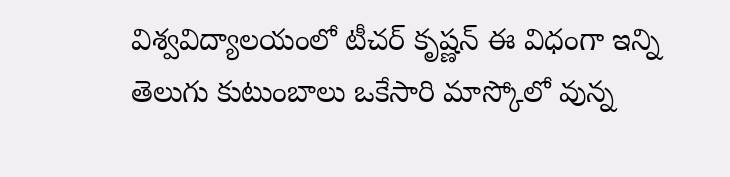విశ్వవిద్యాలయంలో టీచర్ కృష్ణన్ ఈ విధంగా ఇన్ని తెలుగు కుటుంబాలు ఒకేసారి మాస్కోలో వున్న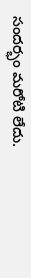సందర్భం మరోటి లేదు.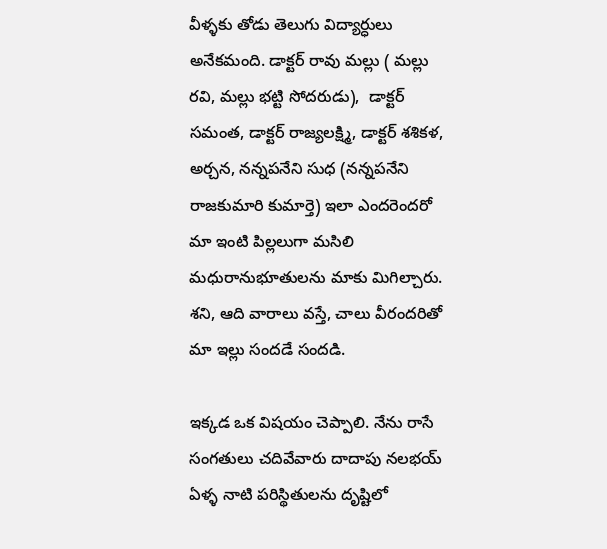వీళ్ళకు తోడు తెలుగు విద్యార్ధులు అనేకమంది. డాక్టర్ రావు మల్లు ( మల్లు రవి, మల్లు భట్టి సోదరుడు),  డాక్టర్ సమంత, డాక్టర్ రాజ్యలక్ష్మి, డాక్టర్ శశికళ, అర్చన, నన్నపనేని సుధ (నన్నపనేని రాజకుమారి కుమార్తె) ఇలా ఎందరెందరో మా ఇంటి పిల్లలుగా మసిలి మధురానుభూతులను మాకు మిగిల్చారు. శని, ఆది వారాలు వస్తే, చాలు వీరందరితో  మా ఇల్లు సందడే సందడి.

ఇక్కడ ఒక విషయం చెప్పాలి. నేను రాసే సంగతులు చదివేవారు దాదాపు నలభయ్ ఏళ్ళ నాటి పరిస్థితులను దృష్టిలో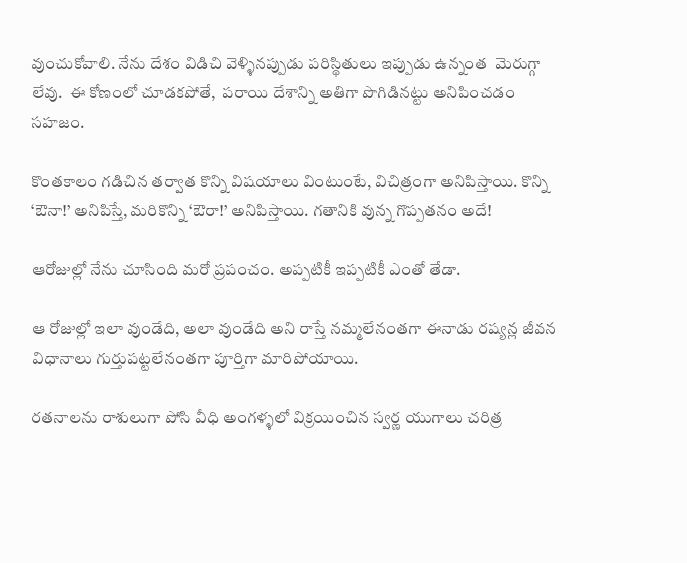వుంచుకోవాలి. నేను దేశం విడిచి వెళ్ళినప్పుడు పరిస్థితులు ఇప్పుడు ఉన్నంత  మెరుగ్గా లేవు.  ఈ కోణంలో చూడకపోతే,  పరాయి దేశాన్ని అతిగా పొగిడినట్టు అనిపించడం సహజం.

కొంతకాలం గడిచిన తర్వాత కొన్ని విషయాలు వింటుంటే, విచిత్రంగా అనిపిస్తాయి. కొన్ని ‘ఔనా!’ అనిపిస్తే, మరికొన్ని ‘ఔరా!’ అనిపిస్తాయి. గతానికి వున్న గొప్పతనం అదే!

ఆరోజుల్లో నేను చూసింది మరో ప్రపంచం. అప్పటికీ ఇప్పటికీ ఎంతో తేడా.

ఆ రోజుల్లో ఇలా వుండేది, అలా వుండేది అని రాస్తే నమ్మలేనంతగా ఈనాడు రష్యన్ల జీవన విధానాలు గుర్తుపట్టలేనంతగా పూర్తిగా మారిపోయాయి.

రతనాలను రాశులుగా పోసి వీధి అంగళ్ళలో విక్రయించిన స్వర్ణ యుగాలు చరిత్ర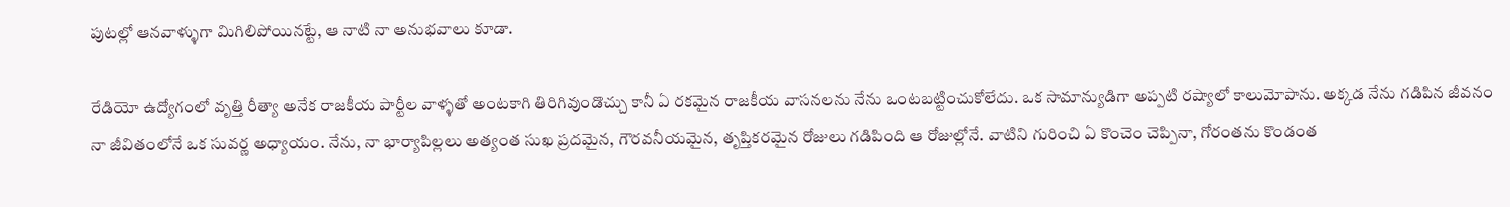పుటల్లో ఆనవాళ్ళుగా మిగిలిపోయినట్టే, ఆ నాటి నా అనుభవాలు కూడా.

రేడియో ఉద్యోగంలో వృత్తి రీత్యా అనేక రాజకీయ పార్టీల వాళ్ళతో అంటకాగి తిరిగివుండొచ్చు కానీ ఏ రకమైన రాజకీయ వాసనలను నేను ఒంటబట్టించుకోలేదు. ఒక సామాన్యుడిగా అప్పటి రష్యాలో కాలుమోపాను. అక్కడ నేను గడిపిన జీవనం నా జీవితంలోనే ఒక సువర్ణ అధ్యాయం. నేను, నా భార్యాపిల్లలు అత్యంత సుఖ ప్రదమైన, గౌరవనీయమైన, తృప్తికరమైన రోజులు గడిపింది ఆ రోజుల్లోనే. వాటిని గురించి ఏ కొంచెం చెప్పినా, గోరంతను కొండంత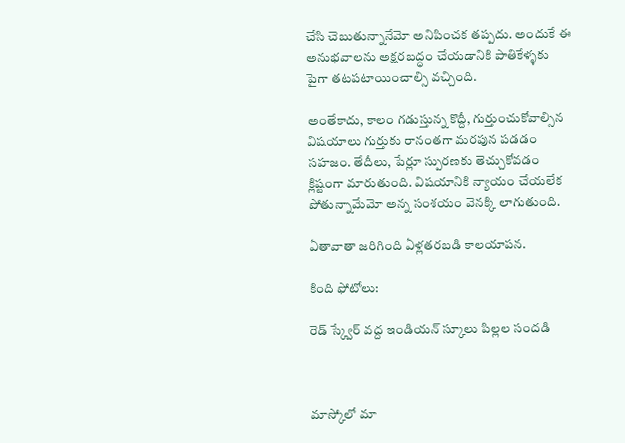చేసి చెబుతున్నానేమో అనిపించక తప్పదు. అందుకే ఈ అనుభవాలను అక్షరబద్ధం చేయడానికి పాతికేళ్ళకు పైగా తటపటాయించాల్సి వచ్చింది.

అంతేకాదు, కాలం గడుస్తున్న కొద్దీ, గుర్తుంచుకోవాల్సిన విషయాలు గుర్తుకు రానంతగా మరపున పడడం సహజం. తేదీలు, పేర్లూ స్పురణకు తెచ్చుకోవడం క్లిష్టంగా మారుతుంది. విషయానికి న్యాయం చేయలేక పోతున్నామేమో అన్న సంశయం వెనక్కి లాగుతుంది.

ఏతావాతా జరిగింది ఏళ్లతరబడి కాలయాపన.

కింది ఫోటోలు:

రెడ్ స్క్వేర్ వద్ద ఇండియన్ స్కూలు పిల్లల సందడి



మాస్కోలో మా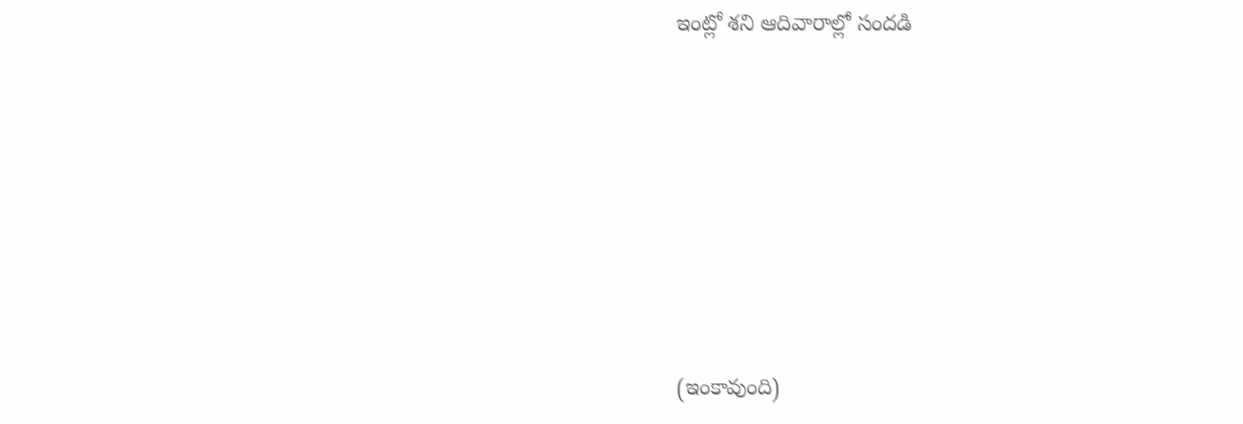ఇంట్లో శని ఆదివారాల్లో సందడి







(ఇంకావుంది)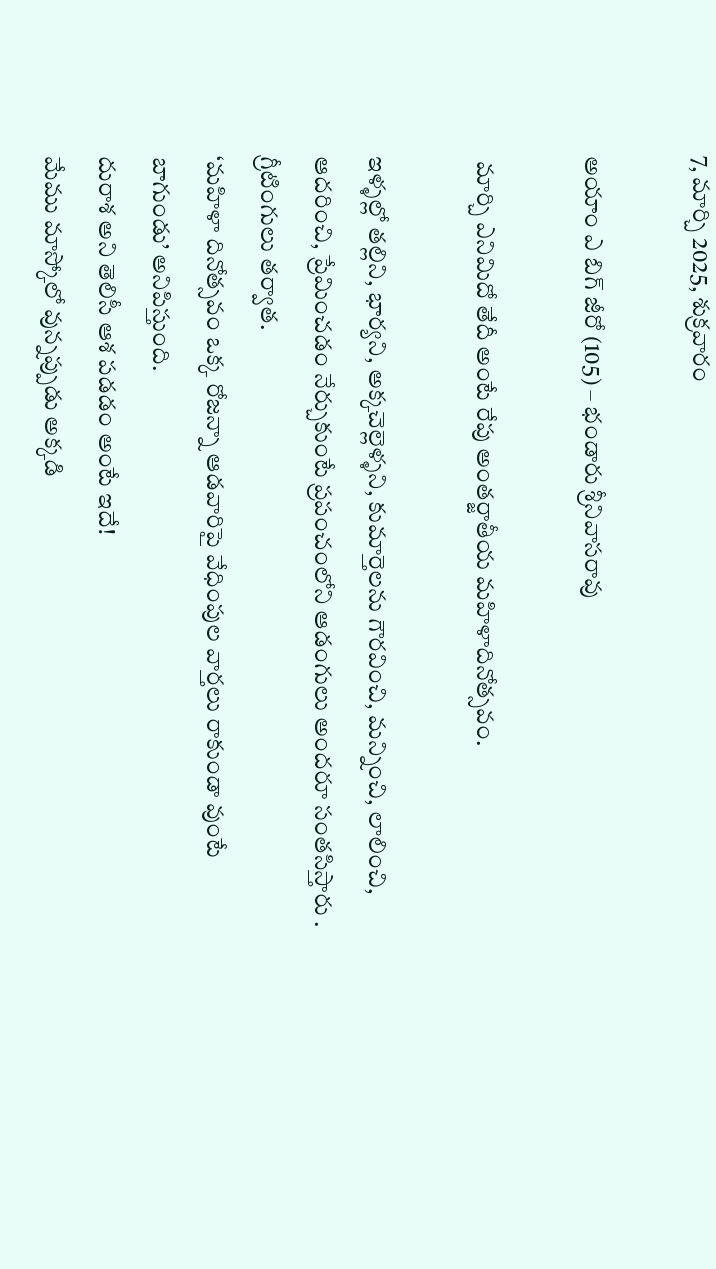7, మార్చి 2025, శుక్రవారం

అయాం ఎ బిగ్ జీరో (105) – భండారు శ్రీనివాసరావు

 మార్చి ఎనిమిదో తేదీ అంటే రేపు అంతర్జాతీయ మహిళాదినోత్సవం.

ఇళ్ళల్లో తల్లిని, భార్యని, అక్కచెల్లెళ్ళని, కుమార్తెలను గౌరవించి, మన్నించి, లాలించి, ఆదరించి, ప్రేమించడం నేర్చుకుంటే ప్రపంచంలోని ఆడంగులు అందరూ సంతసిస్తారు . గ్రీటింగులు తర్వాత.
‘మహిళా దినోత్సవం ఒక్క రోజన్నా ఆడవారిపై వేధింపుల వార్తలు రాకుండా వుంటే బాగుండు’ అనిపిస్తుంది.
దురాశ అని తెలిసీ ఆశ పడడం అంటే ఇదే!
మేము మాస్కోలో వున్నప్పుడు అక్కడి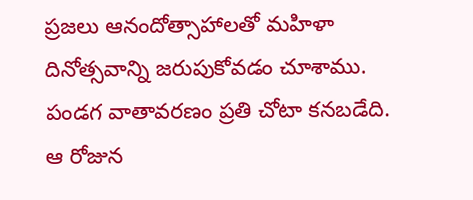ప్రజలు ఆనందోత్సాహాలతో మహిళా దినోత్సవాన్ని జరుపుకోవడం చూశాము. పండగ వాతావరణం ప్రతి చోటా కనబడేది.
ఆ రోజున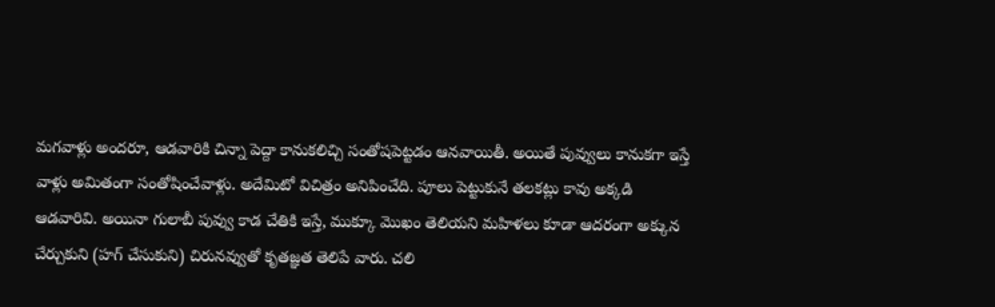మగవాళ్లు అందరూ, ఆడవారికి చిన్నా పెద్దా కానుకలిచ్చి సంతోషపెట్టడం ఆనవాయితీ. అయితే పువ్వులు కానుకగా ఇస్తే వాళ్లు అమితంగా సంతోషించేవాళ్లు. అదేమిటో విచిత్రం అనిపించేది. పూలు పెట్టుకునే తలకట్లు కావు అక్కడి ఆడవారివి. అయినా గులాబీ పువ్వు కాడ చేతికి ఇస్తే, ముక్కూ మొఖం తెలియని మహిళలు కూడా ఆదరంగా అక్కున చేర్చుకుని (హగ్ చేసుకుని) చిరునవ్వుతో కృతజ్ఞత తెలిపే వారు. చలి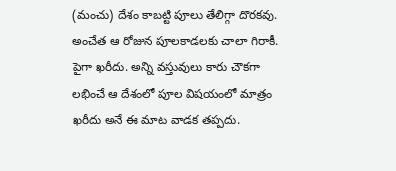(మంచు) దేశం కాబట్టి పూలు తేలిగ్గా దొరకవు. అంచేత ఆ రోజున పూలకాడలకు చాలా గిరాకీ. పైగా ఖరీదు. అన్ని వస్తువులు కారు చౌకగా లభించే ఆ దేశంలో పూల విషయంలో మాత్రం ఖరీదు అనే ఈ మాట వాడక తప్పదు.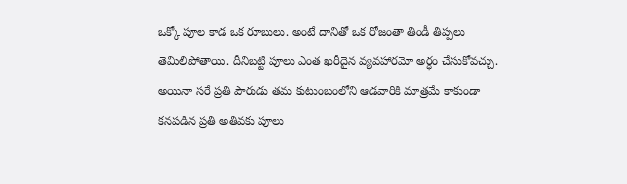ఒక్కో పూల కాడ ఒక రూబులు. అంటే దానితో ఒక రోజంతా తిండీ తిప్పలు తెమిలిపోతాయి. దీనిబట్టి పూలు ఎంత ఖరీదైన వ్యవహారమో అర్ధం చేసుకోవచ్చు. అయినా సరే ప్రతి పౌరుడు తమ కుటుంబంలోని ఆడవారికి మాత్రమే కాకుండా కనపడిన ప్రతి అతివకు పూలు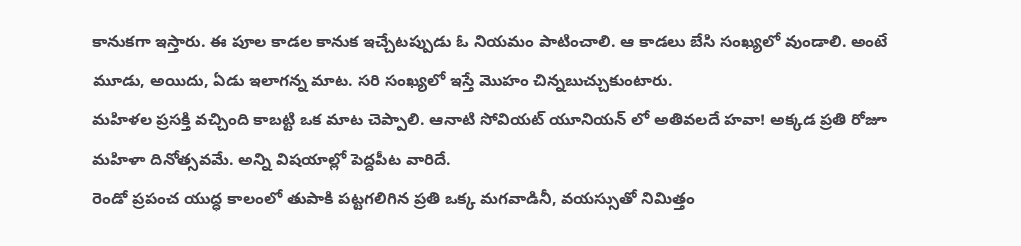కానుకగా ఇస్తారు. ఈ పూల కాడల కానుక ఇచ్చేటప్పుడు ఓ నియమం పాటించాలి. ఆ కాడలు బేసి సంఖ్యలో వుండాలి. అంటే మూడు, అయిదు, ఏడు ఇలాగన్న మాట. సరి సంఖ్యలో ఇస్తే మొహం చిన్నబుచ్చుకుంటారు.
మహిళల ప్రసక్తి వచ్చింది కాబట్టి ఒక మాట చెప్పాలి. ఆనాటి సోవియట్ యూనియన్ లో అతివలదే హవా! అక్కడ ప్రతి రోజూ మహిళా దినోత్సవమే. అన్ని విషయాల్లో పెద్దపీట వారిదే.
రెండో ప్రపంచ యుద్ధ కాలంలో తుపాకి పట్టగలిగిన ప్రతి ఒక్క మగవాడినీ, వయస్సుతో నిమిత్తం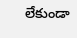లేకుండా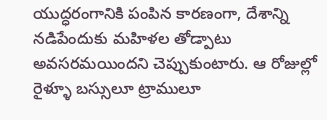యుద్ధరంగానికి పంపిన కారణంగా, దేశాన్ని నడిపేందుకు మహిళల తోడ్పాటు అవసరమయిందని చెప్పుకుంటారు. ఆ రోజుల్లో రైళ్ళూ బస్సులూ ట్రాములూ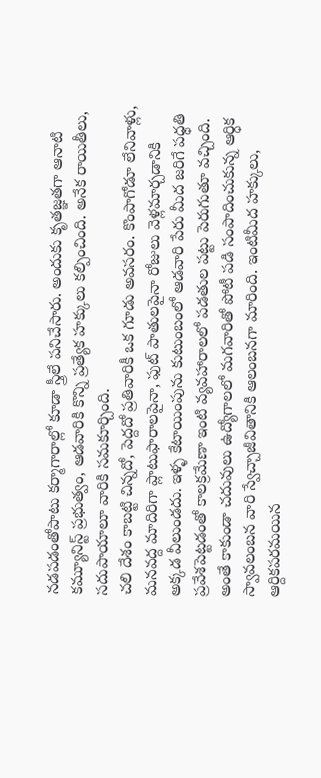నడపడంతోపాటు కర్మాగారాల్లో కూడా స్త్రీలే పనిచేసారు. అందుకు కృతజ్ఞతగా ఆనాటి కమ్యూనిస్ట్ ప్రభుత్వం, ఆడవారికి కొన్ని ప్రత్యేక హక్కులు కల్పించింది. అనేక రాయితీలు, సదుపాయాలూ వారికి సమకూర్చింది.
చలి దేశం కాబట్టి చిన్నదో, పెద్దదో ప్రతివారికీ ఒక గూడు అవసరం. కొంపాగోడూ లేనివాళ్లు, మనవద్ద మాదిరిగా ప్లాటుఫారాలపైనా, ఫుట్ పాతులపైనా రోజులు వెళ్లమార్చడానికి అక్కడ వీలుండదు. ఇళ్ళ కేటాయింపును కుటుంబంలో ఆడవారి పేరు మీద జరిగే పధ్ధతి ప్రవేశపెట్టడంతో కాలక్రమేణా ఇంటి వ్యవహారాలలో పడతుల పట్టు పెరుగుతూ వచ్చింది. అంతే కాకుండా చదువులు ఉద్యోగాలలో మగవారితో పోటీ పడి సంపాదించుకున్న ఆర్ధిక స్వావలంబన వారి స్వేచ్చాజీవితానికి ఆలంబనగా మారింది. ఇంటిమీద హక్కులు, ఆర్దికపరమయిన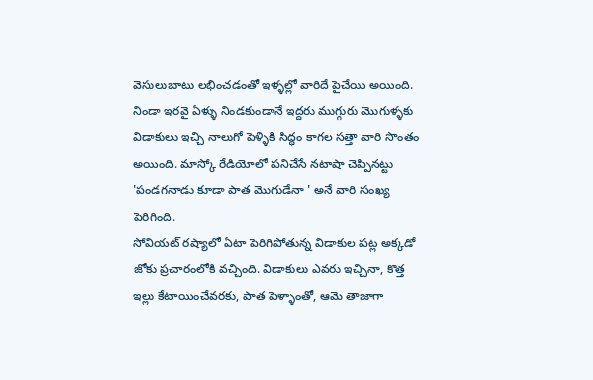వెసులుబాటు లభించడంతో ఇళ్ళల్లో వారిదే పైచేయి అయింది. నిండా ఇరవై ఏళ్ళు నిండకుండానే ఇద్దరు ముగ్గురు మొగుళ్ళకు విడాకులు ఇచ్చి నాలుగో పెళ్ళికి సిద్ధం కాగల సత్తా వారి సొంతం అయింది. మాస్కో రేడియోలో పనిచేసే నటాషా చెప్పినట్టు 'పండగనాడు కూడా పాత మొగుడేనా ' అనే వారి సంఖ్య పెరిగింది.
సోవియట్ రష్యాలో ఏటా పెరిగిపోతున్న విడాకుల పట్ల అక్కడో జోకు ప్రచారంలోకి వచ్చింది. విడాకులు ఎవరు ఇచ్చినా, కొత్త ఇల్లు కేటాయించేవరకు, పాత పెళ్ళాంతో, ఆమె తాజాగా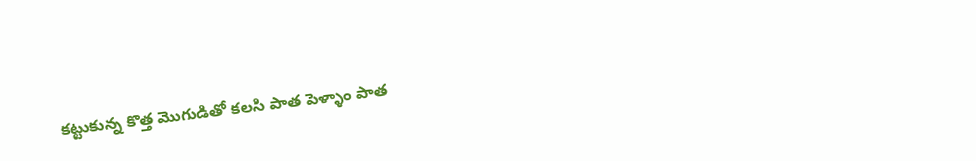కట్టుకున్న కొత్త మొగుడితో కలసి పాత పెళ్ళాం పాత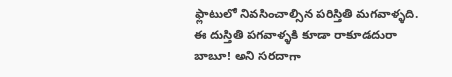ఫ్లాటులో నివసించాల్సిన పరిస్తితి మగవాళ్ళది. ఈ దుస్తితి పగవాళ్ళకి కూడా రాకూడదురా బాబూ! అని సరదాగా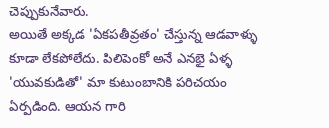చెప్పుకునేవారు.
అయితే అక్కడ 'ఏకపతీవ్రతం' చేస్తున్న ఆడవాళ్ళు కూడా లేకపోలేదు. పిలిపెంకో అనే ఎనభై ఏళ్ళ 'యువకుడితో' మా కుటుంబానికి పరిచయం ఏర్పడింది. ఆయన గారి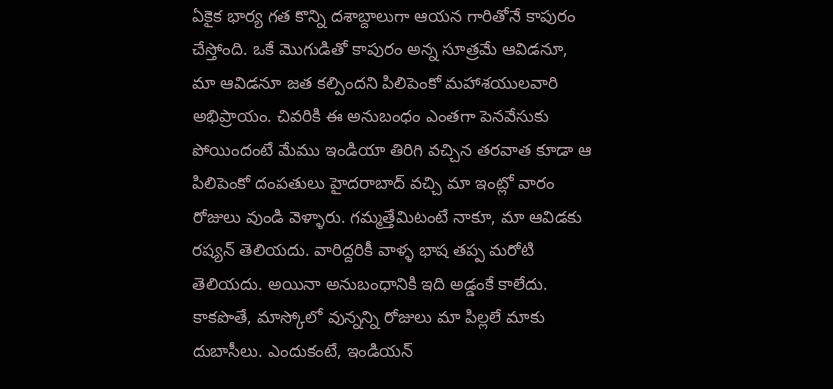ఏకైక భార్య గత కొన్ని దశాబ్దాలుగా ఆయన గారితోనే కాపురం చేస్తోంది. ఒకే మొగుడితో కాపురం అన్న సూత్రమే ఆవిడనూ, మా ఆవిడనూ జత కల్పిందని పిలిపెంకో మహాశయులవారి అభిప్రాయం. చివరికి ఈ అనుబంధం ఎంతగా పెనవేసుకు పోయిందంటే మేము ఇండియా తిరిగి వచ్చిన తరవాత కూడా ఆ పిలిపెంకో దంపతులు హైదరాబాద్ వచ్చి మా ఇంట్లో వారం రోజులు వుండి వెళ్ళారు. గమ్మత్తేమిటంటే నాకూ, మా ఆవిడకు రష్యన్ తెలియదు. వారిద్దరికీ వాళ్ళ భాష తప్ప మరోటి తెలియదు. అయినా అనుబంధానికి ఇది అడ్డంకే కాలేదు. కాకపొతే, మాస్కోలో వున్నన్ని రోజులు మా పిల్లలే మాకు దుబాసీలు. ఎందుకంటే, ఇండియన్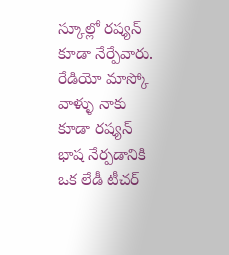స్కూల్లో రష్యన్ కూడా నేర్పేవారు.
రేడియో మాస్కో వాళ్ళు నాకు కూడా రష్యన్ భాష నేర్పడానికి ఒక లేడీ టీచర్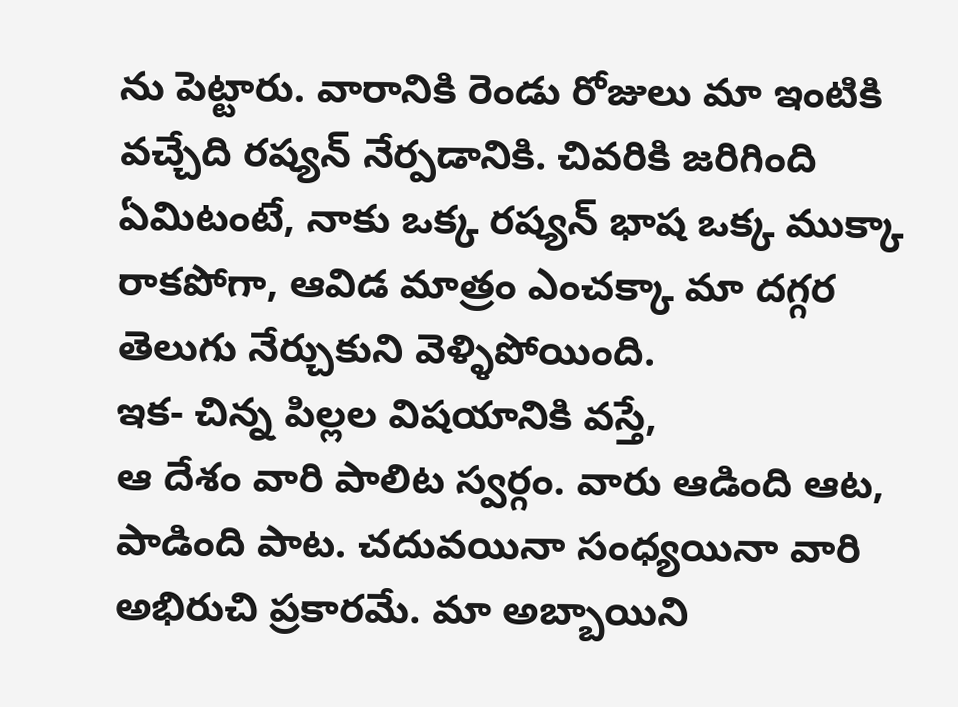ను పెట్టారు. వారానికి రెండు రోజులు మా ఇంటికి వచ్చేది రష్యన్ నేర్పడానికి. చివరికి జరిగింది ఏమిటంటే, నాకు ఒక్క రష్యన్ భాష ఒక్క ముక్కా రాకపోగా, ఆవిడ మాత్రం ఎంచక్కా మా దగ్గర తెలుగు నేర్చుకుని వెళ్ళిపోయింది.
ఇక- చిన్న పిల్లల విషయానికి వస్తే,
ఆ దేశం వారి పాలిట స్వర్గం. వారు ఆడింది ఆట, పాడింది పాట. చదువయినా సంధ్యయినా వారి అభిరుచి ప్రకారమే. మా అబ్బాయిని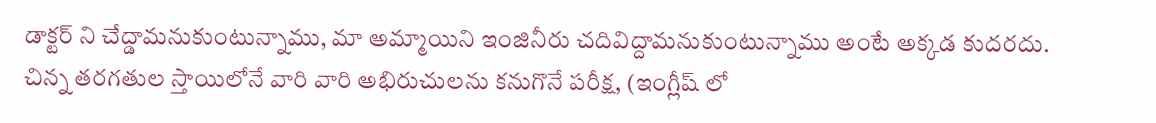డాక్టర్ ని చేద్డామనుకుంటున్నాము, మా అమ్మాయిని ఇంజినీరు చదివిద్దామనుకుంటున్నాము అంటే అక్కడ కుదరదు. చిన్న తరగతుల స్తాయిలోనే వారి వారి అభిరుచులను కనుగొనే పరీక్ష, (ఇంగ్లీష్ లో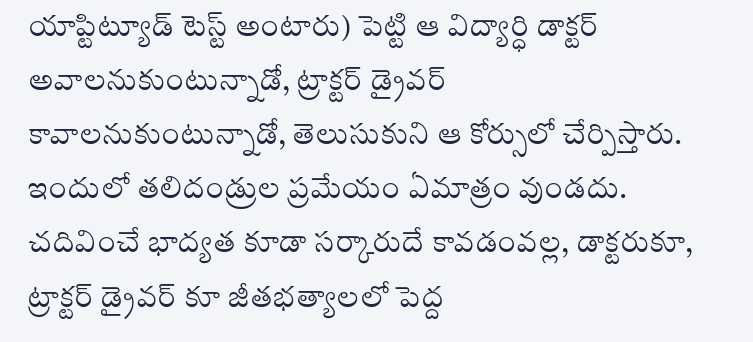యాప్టిట్యూడ్ టెస్ట్ అంటారు) పెట్టి ఆ విద్యార్ధి డాక్టర్ అవాలనుకుంటున్నాడో, ట్రాక్టర్ డ్రైవర్ కావాలనుకుంటున్నాడో, తెలుసుకుని ఆ కోర్సులో చేర్పిస్తారు. ఇందులో తలిదండ్రుల ప్రమేయం ఏమాత్రం వుండదు. చదివించే భాద్యత కూడా సర్కారుదే కావడంవల్ల, డాక్టరుకూ, ట్రాక్టర్ డ్రైవర్ కూ జీతభత్యాలలో పెద్ద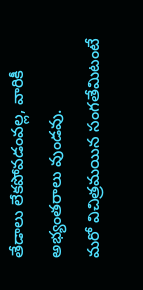తేడాలు లేకపోవడంవల్ల, వారికీ అభ్యంతరాలు వుండవు.
మరో విచిత్రమయిన సంగతేమిటంటే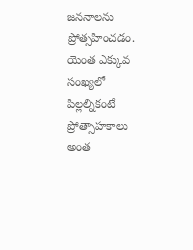జననాలను ప్రోత్సహించడం. యెంత ఎక్కువ సంఖ్యలో పిల్లల్నికంటే ప్రోత్సాహకాలు అంత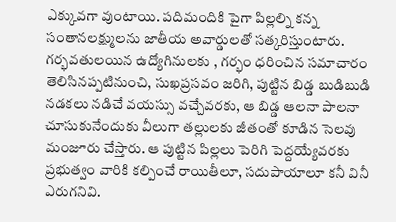ఎక్కువగా వుంటాయి. పదిమందికి పైగా పిల్లల్ని కన్న సంతానలక్ష్ములను జాతీయ అవార్డులతో సత్కరిస్తుంటారు. గర్భవతులయిన ఉద్యోగినులకు , గర్భం ధరించిన సమాచారం తెలిసినప్పటినుంచి, సుఖప్రసవం జరిగి, పుట్టిన బిడ్డ బుడిబుడి నడకలు నడిచే వయస్సు వచ్చేవరకు, ఆ బిడ్డ ఆలనా పాలనా చూసుకునేందుకు వీలుగా తల్లులకు జీతంతో కూడిన సెలవు మంజూరు చేస్తారు. ఆ పుట్టిన పిల్లలు పెరిగి పెద్దయ్యేవరకు ప్రభుత్వం వారికి కల్పించే రాయితీలూ, సదుపాయాలూ కనీ వినీ ఎరుగనివి.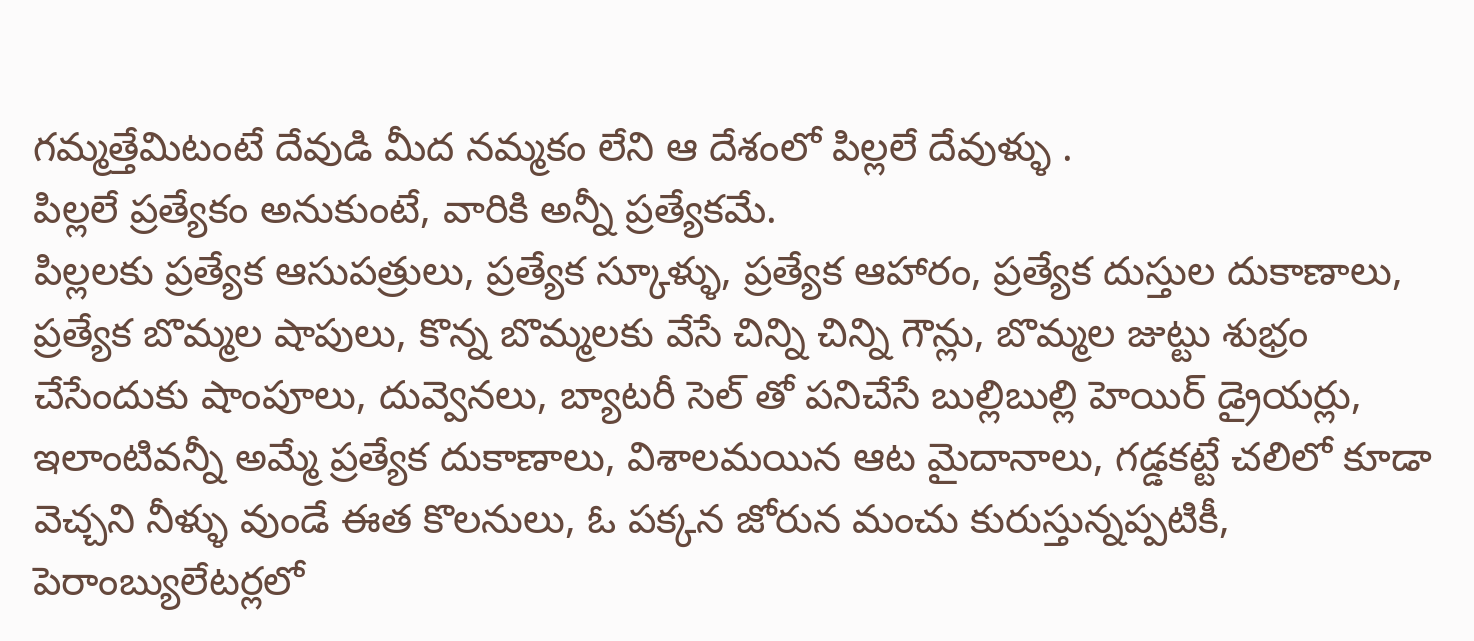గమ్మత్తేమిటంటే దేవుడి మీద నమ్మకం లేని ఆ దేశంలో పిల్లలే దేవుళ్ళు .
పిల్లలే ప్రత్యేకం అనుకుంటే, వారికి అన్నీ ప్రత్యేకమే.
పిల్లలకు ప్రత్యేక ఆసుపత్రులు, ప్రత్యేక స్కూళ్ళు, ప్రత్యేక ఆహారం, ప్రత్యేక దుస్తుల దుకాణాలు, ప్రత్యేక బొమ్మల షాపులు, కొన్న బొమ్మలకు వేసే చిన్ని చిన్ని గౌన్లు, బొమ్మల జుట్టు శుభ్రం చేసేందుకు షాంపూలు, దువ్వెనలు, బ్యాటరీ సెల్ తో పనిచేసే బుల్లిబుల్లి హెయిర్ డ్రైయర్లు, ఇలాంటివన్నీ అమ్మే ప్రత్యేక దుకాణాలు, విశాలమయిన ఆట మైదానాలు, గడ్డకట్టే చలిలో కూడా వెచ్చని నీళ్ళు వుండే ఈత కొలనులు, ఓ పక్కన జోరున మంచు కురుస్తున్నప్పటికీ, పెరాంబ్యులేటర్లలో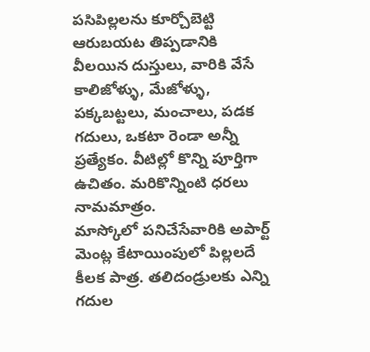పసిపిల్లలను కూర్చోబెట్టి ఆరుబయట తిప్పడానికి వీలయిన దుస్తులు, వారికి వేసే కాలిజోళ్ళు, మేజోళ్ళు, పక్కబట్టలు, మంచాలు, పడక గదులు, ఒకటా రెండా అన్నీ ప్రత్యేకం. వీటిల్లో కొన్ని పూర్తిగా ఉచితం. మరికొన్నింటి ధరలు నామమాత్రం.
మాస్కోలో పనిచేసేవారికి అపార్ట్ మెంట్ల కేటాయింపులో పిల్లలదే కీలక పాత్ర. తలిదండ్రులకు ఎన్ని గదుల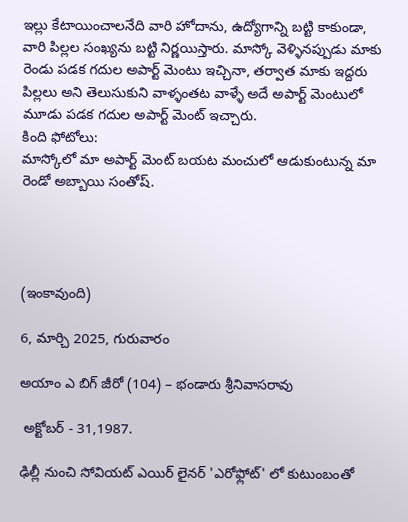ఇల్లు కేటాయించాలనేది వారి హోదాను, ఉద్యోగాన్ని బట్టి కాకుండా, వారి పిల్లల సంఖ్యను బట్టి నిర్ణయిస్తారు. మాస్కో వెళ్ళినప్పుడు మాకు రెండు పడక గదుల అపార్ట్ మెంటు ఇచ్చినా, తర్వాత మాకు ఇద్దరు పిల్లలు అని తెలుసుకుని వాళ్ళంతట వాళ్ళే అదే అపార్ట్ మెంటులో మూడు పడక గదుల అపార్ట్ మెంట్ ఇచ్చారు.
కింది ఫోటోలు:
మాస్కోలో మా అపార్ట్ మెంట్ బయట మంచులో ఆడుకుంటున్న మా రెండో అబ్బాయి సంతోష్.




(ఇంకావుంది)

6, మార్చి 2025, గురువారం

అయాం ఎ బిగ్ జీరో (104) – భండారు శ్రీనివాసరావు

 అక్టోబర్ - 31,1987.

ఢిల్లీ నుంచి సోవియట్ ఎయిర్ లైనర్ 'ఎరోఫ్లోట్' లో కుటుంబంతో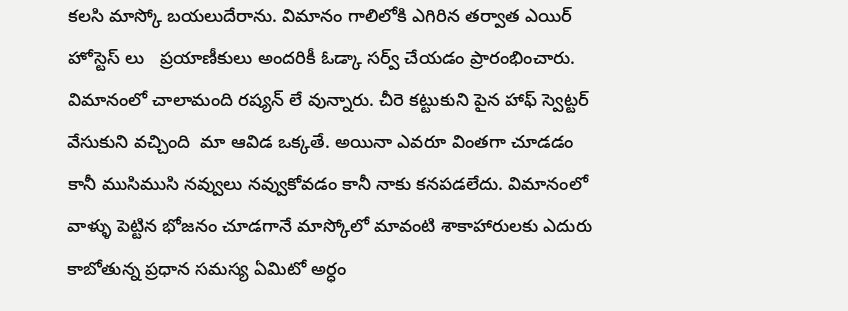కలసి మాస్కో బయలుదేరాను. విమానం గాలిలోకి ఎగిరిన తర్వాత ఎయిర్ హోస్టెస్ లు   ప్రయాణీకులు అందరికీ ఓడ్కా సర్వ్ చేయడం ప్రారంభించారు. విమానంలో చాలామంది రష్యన్ లే వున్నారు. చీరె కట్టుకుని పైన హాఫ్ స్వెట్టర్ వేసుకుని వచ్చింది  మా ఆవిడ ఒక్కతే. అయినా ఎవరూ వింతగా చూడడం కానీ ముసిముసి నవ్వులు నవ్వుకోవడం కానీ నాకు కనపడలేదు. విమానంలో వాళ్ళు పెట్టిన భోజనం చూడగానే మాస్కోలో మావంటి శాకాహారులకు ఎదురు కాబోతున్న ప్రధాన సమస్య ఏమిటో అర్ధం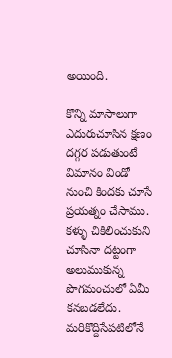అయింది.

కొన్ని మాసాలుగా ఎదురుచూసిన క్షణం దగ్గర పడుతుంటే విమానం విండో నుంచి కిందకు చూసే ప్రయత్నం చేసాము. కళ్ళు చికిలించుకుని చూసినా దట్టంగా అలుముకున్న పొగమంచులో ఏమీ కనబడలేదు. మరికొద్దిసేపటిలోనే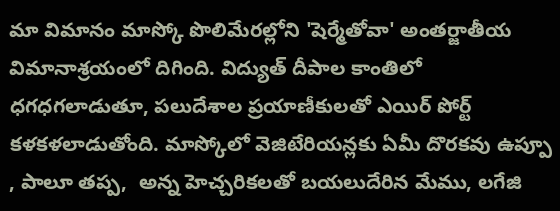మా విమానం మాస్కో పొలిమేరల్లోని 'షెర్మేతోవా' అంతర్జాతీయ విమానాశ్రయంలో దిగింది. విద్యుత్ దీపాల కాంతిలో ధగధగలాడుతూ, పలుదేశాల ప్రయాణీకులతో ఎయిర్ పోర్ట్ కళకళలాడుతోంది. మాస్కోలో వెజిటేరియన్లకు ఏమీ దొరకవు ఉప్పూ , పాలూ తప్ప,  అన్న హెచ్చరికలతో బయలుదేరిన మేము, లగేజి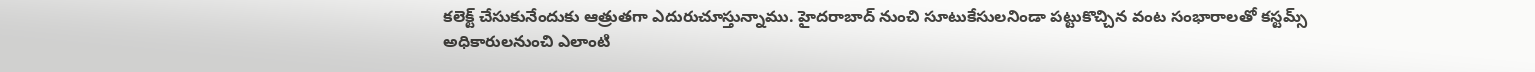కలెక్ట్ చేసుకునేందుకు ఆత్రుతగా ఎదురుచూస్తున్నాము. హైదరాబాద్ నుంచి సూటుకేసులనిండా పట్టుకొచ్చిన వంట సంభారాలతో కస్టమ్స్ అధికారులనుంచి ఎలాంటి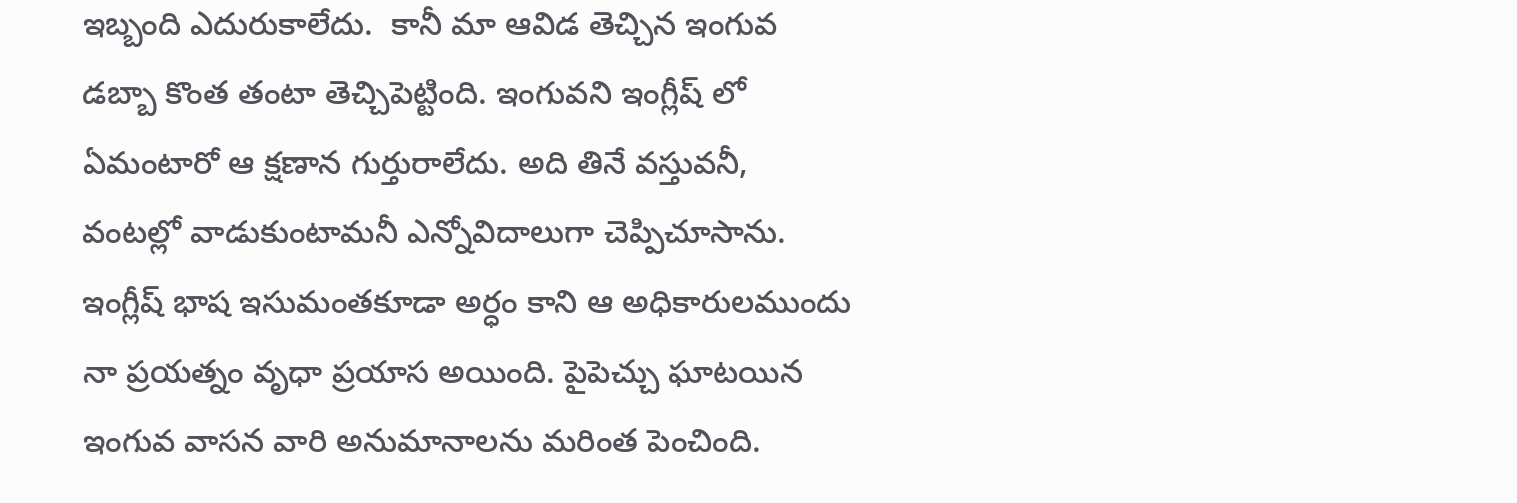ఇబ్బంది ఎదురుకాలేదు.  కానీ మా ఆవిడ తెచ్చిన ఇంగువ డబ్బా కొంత తంటా తెచ్చిపెట్టింది. ఇంగువని ఇంగ్లీష్ లో ఏమంటారో ఆ క్షణాన గుర్తురాలేదు. అది తినే వస్తువనీ, వంటల్లో వాడుకుంటామనీ ఎన్నోవిదాలుగా చెప్పిచూసాను. ఇంగ్లీష్ భాష ఇసుమంతకూడా అర్ధం కాని ఆ అధికారులముందు నా ప్రయత్నం వృధా ప్రయాస అయింది. పైపెచ్చు ఘాటయిన ఇంగువ వాసన వారి అనుమానాలను మరింత పెంచింది.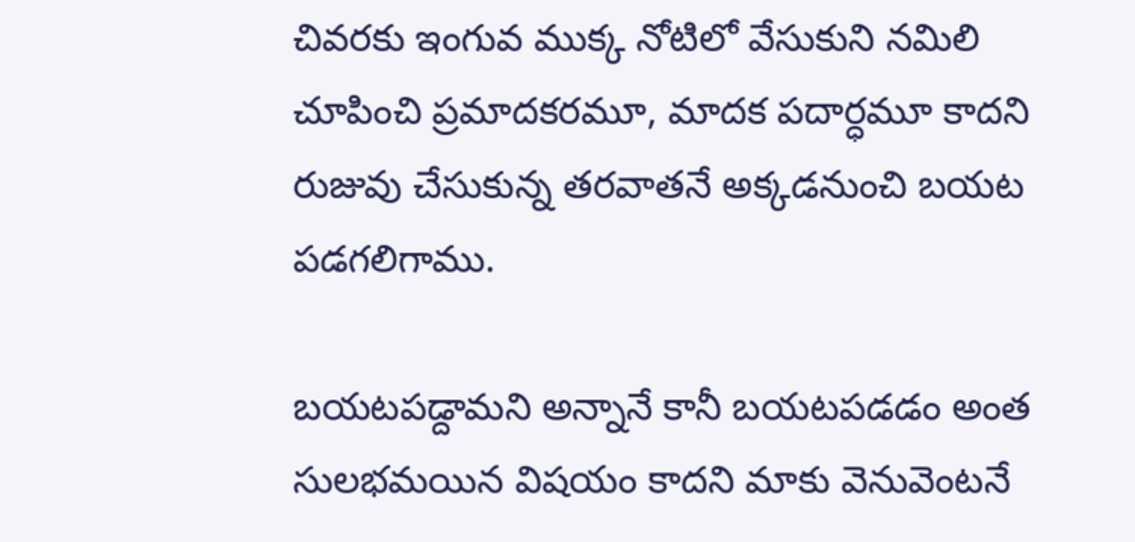చివరకు ఇంగువ ముక్క నోటిలో వేసుకుని నమిలి చూపించి ప్రమాదకరమూ, మాదక పదార్ధమూ కాదని రుజువు చేసుకున్న తరవాతనే అక్కడనుంచి బయట పడగలిగాము.

బయటపడ్దామని అన్నానే కానీ బయటపడడం అంత సులభమయిన విషయం కాదని మాకు వెనువెంటనే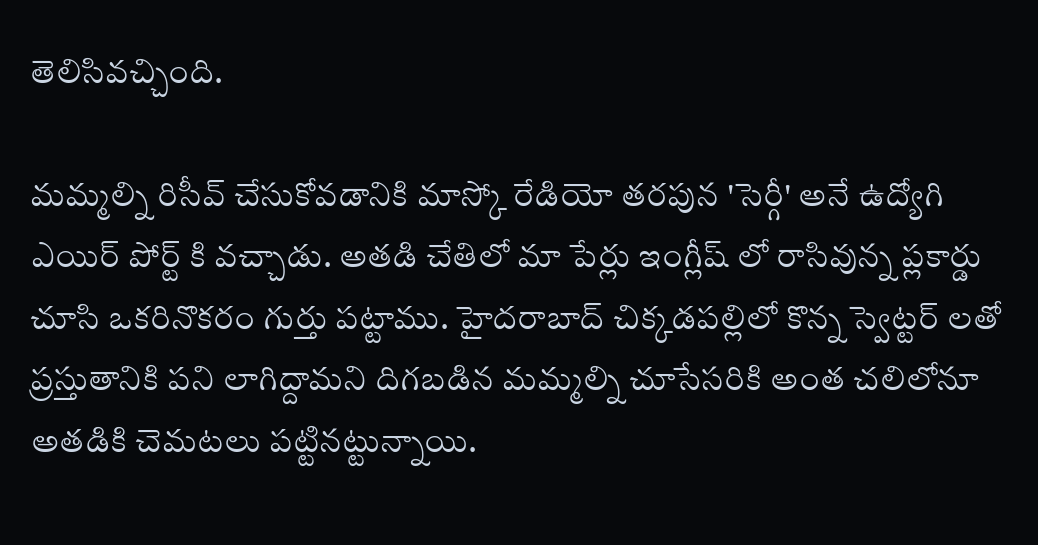తెలిసివచ్చింది.

మమ్మల్ని రిసీవ్ చేసుకోవడానికి మాస్కో రేడియో తరపున 'సెర్గీ' అనే ఉద్యోగి ఎయిర్ పోర్ట్ కి వచ్చాడు. అతడి చేతిలో మా పేర్లు ఇంగ్లీష్ లో రాసివున్న ప్లకార్డు చూసి ఒకరినొకరం గుర్తు పట్టాము. హైదరాబాద్ చిక్కడపల్లిలో కొన్న స్వెట్టర్ లతో ప్రస్తుతానికి పని లాగిద్దామని దిగబడిన మమ్మల్ని చూసేసరికి అంత చలిలోనూ అతడికి చెమటలు పట్టినట్టున్నాయి.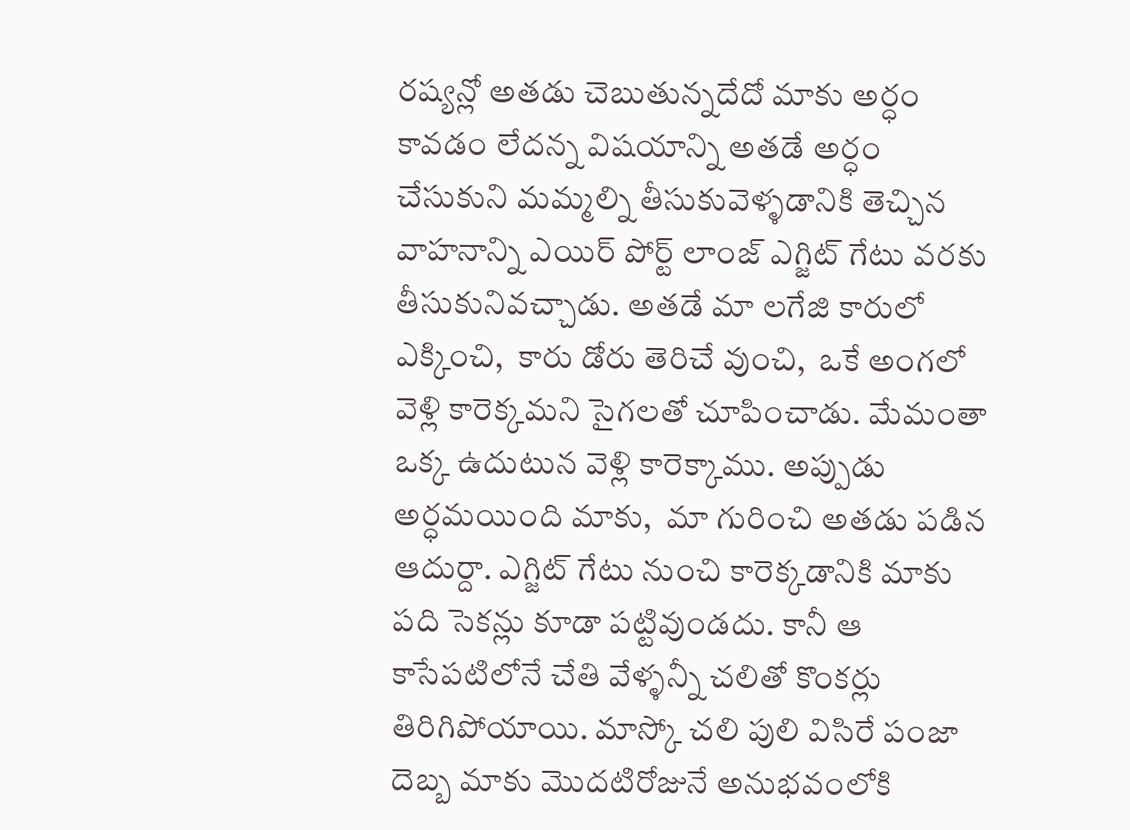రష్యన్లో అతడు చెబుతున్నదేదో మాకు అర్ధం కావడం లేదన్న విషయాన్ని అతడే అర్ధం చేసుకుని మమ్మల్ని తీసుకువెళ్ళడానికి తెచ్చిన వాహనాన్ని ఎయిర్ పోర్ట్ లాంజ్ ఎగ్జిట్ గేటు వరకు తీసుకునివచ్చాడు. అతడే మా లగేజి కారులో ఎక్కించి,  కారు డోరు తెరిచే వుంచి,  ఒకే అంగలో వెళ్లి కారెక్కమని సైగలతో చూపించాడు. మేమంతా ఒక్క ఉదుటున వెళ్లి కారెక్కాము. అప్పుడు అర్ధమయింది మాకు,  మా గురించి అతడు పడిన ఆదుర్దా. ఎగ్జిట్ గేటు నుంచి కారెక్కడానికి మాకు పది సెకన్లు కూడా పట్టివుండదు. కానీ ఆ కాసేపటిలోనే చేతి వేళ్ళన్నీ చలితో కొంకర్లు తిరిగిపోయాయి. మాస్కో చలి పులి విసిరే పంజా దెబ్బ మాకు మొదటిరోజునే అనుభవంలోకి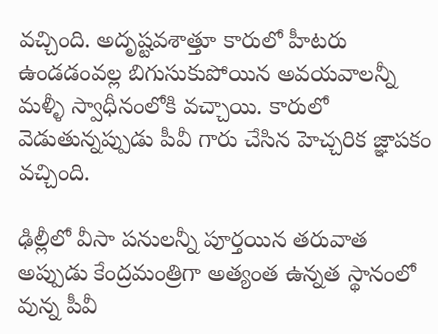వచ్చింది. అదృష్టవశాత్తూ కారులో హీటరు ఉండడంవల్ల బిగుసుకుపోయిన అవయవాలన్నీ మళ్ళీ స్వాధీనంలోకి వచ్చాయి. కారులో వెడుతున్నప్పుడు పీవీ గారు చేసిన హెచ్చరిక జ్ఞాపకం వచ్చింది.

ఢిల్లీలో వీసా పనులన్నీ పూర్తయిన తరువాత  అప్పుడు కేంద్రమంత్రిగా అత్యంత ఉన్నత స్థానంలో వున్న పీవీ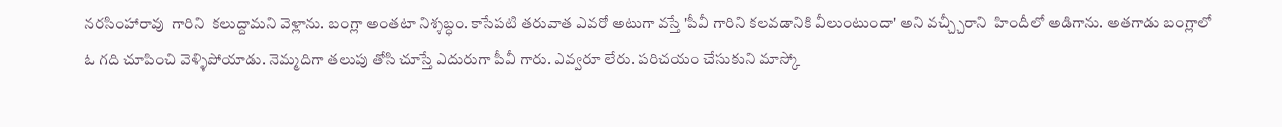నరసింహారావు  గారిని  కలుద్దామని వెళ్లాను. బంగ్లా అంతటా నిశ్శబ్ధం. కాసేపటి తరువాత ఎవరో అటుగా వస్తే 'పీవీ గారిని కలవడానికి వీలుంటుందా' అని వచ్చ్చీరాని  హిందీలో అడిగాను. అతగాడు బంగ్లాలో ఓ గది చూపించి వెళ్ళిపోయాడు. నెమ్మదిగా తలుపు తోసి చూస్తే ఎదురుగా పీవీ గారు. ఎవ్వరూ లేరు. పరిచయం చేసుకుని మాస్కో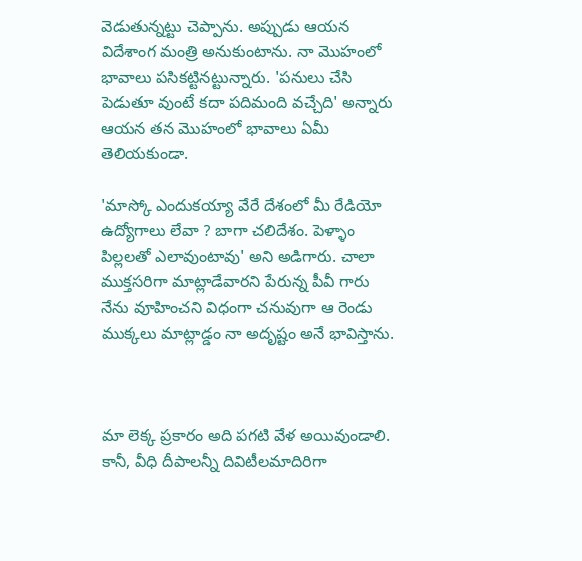వెడుతున్నట్టు చెప్పాను. అప్పుడు ఆయన విదేశాంగ మంత్రి అనుకుంటాను. నా మొహంలో భావాలు పసికట్టినట్టున్నారు. 'పనులు చేసి పెడుతూ వుంటే కదా పదిమంది వచ్చేది' అన్నారు ఆయన తన మొహంలో భావాలు ఏమీ తెలియకుండా.

'మాస్కో ఎందుకయ్యా వేరే దేశంలో మీ రేడియో ఉద్యోగాలు లేవా ? బాగా చలిదేశం. పెళ్ళాం పిల్లలతో ఎలావుంటావు' అని అడిగారు. చాలా ముక్తసరిగా మాట్లాడేవారని పేరున్న పీవీ గారు నేను వూహించని విధంగా చనువుగా ఆ రెండు ముక్కలు మాట్లాడ్డం నా అదృష్టం అనే భావిస్తాను.



మా లెక్క ప్రకారం అది పగటి వేళ అయివుండాలి. కానీ, వీధి దీపాలన్నీ దివిటీలమాదిరిగా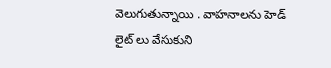వెలుగుతున్నాయి . వాహనాలను హెడ్ లైట్ లు వేసుకుని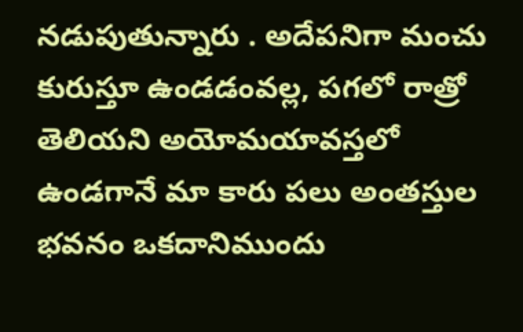నడుపుతున్నారు . అదేపనిగా మంచు కురుస్తూ ఉండడంవల్ల, పగలో రాత్రో తెలియని అయోమయావస్తలో ఉండగానే మా కారు పలు అంతస్తుల భవనం ఒకదానిముందు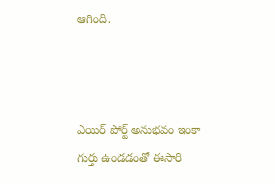ఆగింది.



ఎయిర్ పోర్ట్ అనుభవం ఇంకా  గుర్తు ఉండడంతో ఈసారి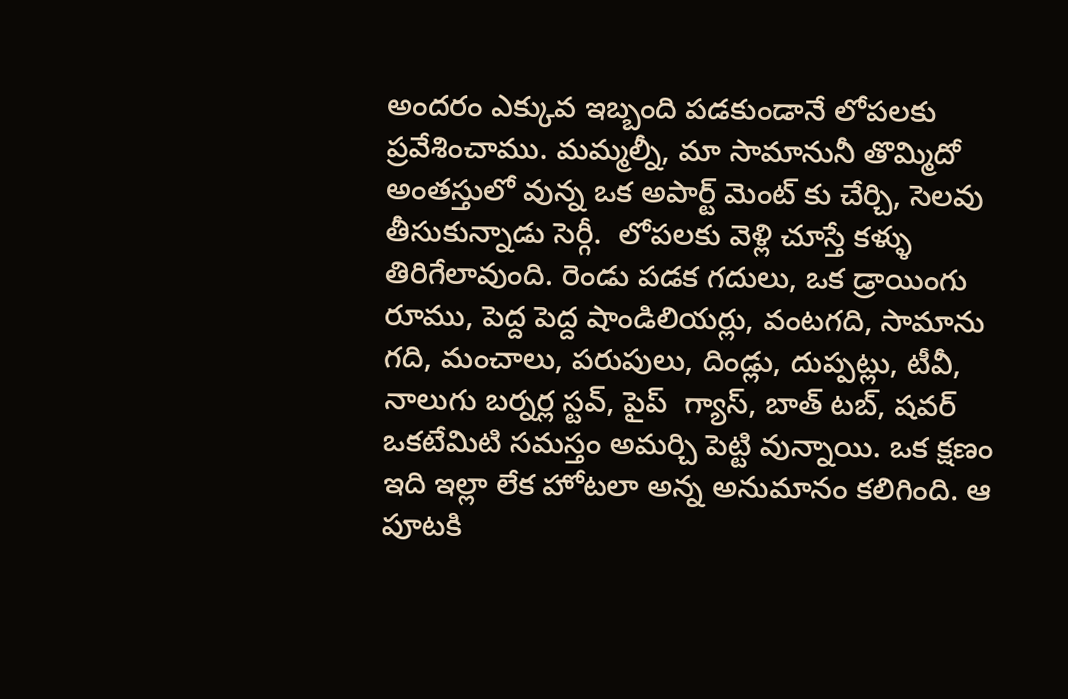అందరం ఎక్కువ ఇబ్బంది పడకుండానే లోపలకు ప్రవేశించాము. మమ్మల్నీ, మా సామానునీ తొమ్మిదో అంతస్తులో వున్న ఒక అపార్ట్ మెంట్ కు చేర్చి, సెలవు తీసుకున్నాడు సెర్గీ.  లోపలకు వెళ్లి చూస్తే కళ్ళు తిరిగేలావుంది. రెండు పడక గదులు, ఒక డ్రాయింగు రూము, పెద్ద పెద్ద షాండిలియర్లు, వంటగది, సామాను గది, మంచాలు, పరుపులు, దిండ్లు, దుప్పట్లు, టీవీ, నాలుగు బర్నర్ల స్టవ్, పైప్  గ్యాస్, బాత్ టబ్, షవర్ ఒకటేమిటి సమస్తం అమర్చి పెట్టి వున్నాయి. ఒక క్షణం ఇది ఇల్లా లేక హోటలా అన్న అనుమానం కలిగింది. ఆ పూటకి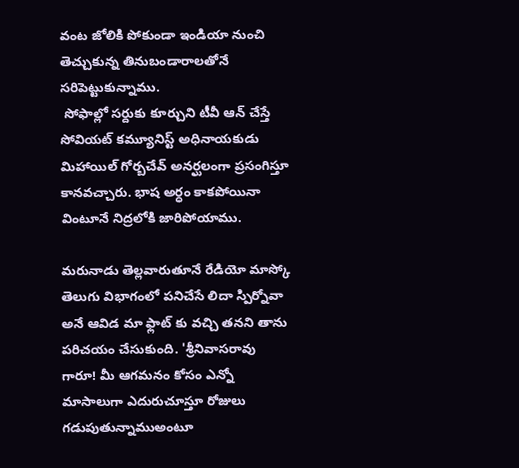వంట జోలికి పోకుండా ఇండియా నుంచి తెచ్చుకున్న తినుబండారాలతోనే సరిపెట్టుకున్నాము.
 సోఫాల్లో సర్దుకు కూర్చుని టీవీ ఆన్ చేస్తే సోవియట్ కమ్యూనిస్ట్ అధినాయకుడు మిహాయిల్ గోర్బచేవ్ అనర్ఘలంగా ప్రసంగిస్తూ కానవచ్చారు. భాష అర్ధం కాకపోయినా వింటూనే నిద్రలోకి జారిపోయాము.

మరునాడు తెల్లవారుతూనే రేడియో మాస్కో తెలుగు విభాగంలో పనిచేసే లిదా స్పిర్నోవా అనే ఆవిడ మా ఫ్లాట్ కు వచ్చి తనని తాను  పరిచయం చేసుకుంది. 'శ్రీనివాసరావు గారూ! మీ ఆగమనం కోసం ఎన్నో మాసాలుగా ఎదురుచూస్తూ రోజులు గడుపుతున్నాముఅంటూ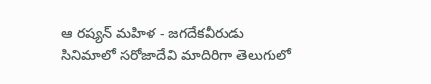ఆ రష్యన్ మహిళ - జగదేకవీరుడు సినిమాలో సరోజాదేవి మాదిరిగా తెలుగులో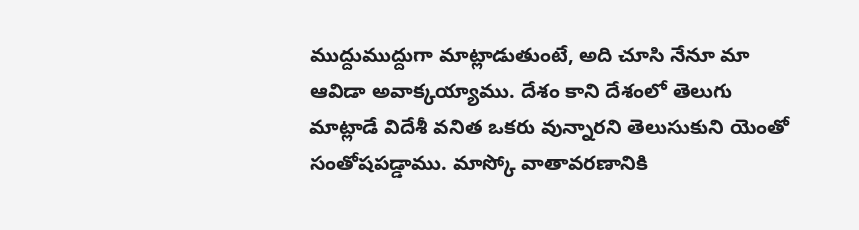ముద్దుముద్దుగా మాట్లాడుతుంటే, అది చూసి నేనూ మా ఆవిడా అవాక్కయ్యాము. దేశం కాని దేశంలో తెలుగు మాట్లాడే విదేశీ వనిత ఒకరు వున్నారని తెలుసుకుని యెంతో సంతోషపడ్డాము. మాస్కో వాతావరణానికి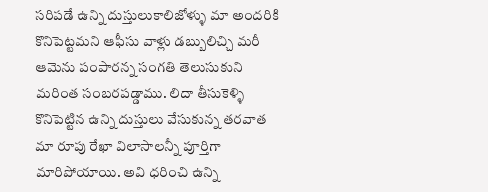సరిపడే ఉన్ని దుస్తులుకాలిజోళ్ళు మా అందరికి కొనిపెట్టమని ఆఫీసు వాళ్లు డబ్బులిచ్చి మరీ ఆమెను పంపారన్న సంగతి తెలుసుకుని మరింత సంబరపడ్డాము. లిదా తీసుకెళ్ళి కొనిపెట్టిన ఉన్ని దుస్తులు వేసుకున్న తరవాత మా రూపు రేఖా విలాసాలన్నీ పూర్తిగా మారిపోయాయి. అవి ధరించి ఉన్ని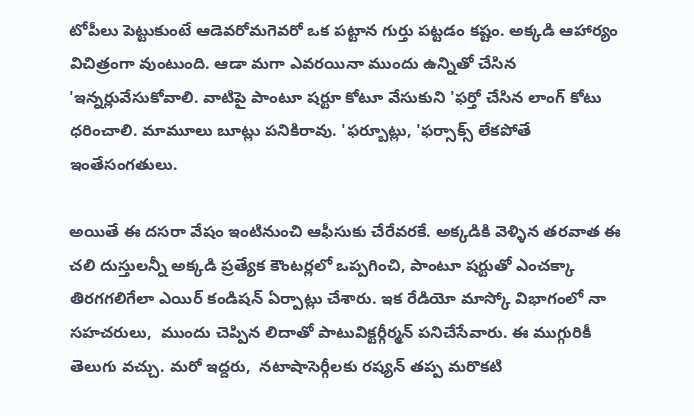టోపీలు పెట్టుకుంటే ఆడెవరోమగెవరో ఒక పట్టాన గుర్తు పట్టడం కష్టం. అక్కడి ఆహార్యం విచిత్రంగా వుంటుంది. ఆడా మగా ఎవరయినా ముందు ఉన్నితో చేసిన 'ఇన్నర్లువేసుకోవాలి. వాటిపై పాంటూ షర్టూ కోటూ వేసుకుని 'ఫర్తో చేసిన లాంగ్ కోటు ధరించాలి. మామూలు బూట్లు పనికిరావు. 'ఫర్బూట్లు, 'ఫర్సాక్స్ లేకపోతే ఇంతేసంగతులు.

అయితే ఈ దసరా వేషం ఇంటినుంచి ఆఫీసుకు చేరేవరకే. అక్కడికి వెళ్ళిన తరవాత ఈ చలి దుస్తులన్నీ అక్కడి ప్రత్యేక కౌంటర్లలో ఒప్పగించి, పాంటూ షర్టుతో ఎంచక్కా తిరగగలిగేలా ఎయిర్ కండిషన్ ఏర్పాట్లు చేశారు. ఇక రేడియో మాస్కో విభాగంలో నా సహచరులు,  ముందు చెప్పిన లిదాతో పాటువిక్టర్గీర్మన్ పనిచేసేవారు. ఈ ముగ్గురికీ తెలుగు వచ్చు. మరో ఇద్దరు,  నటాషాసెర్గీలకు రష్యన్ తప్ప మరొకటి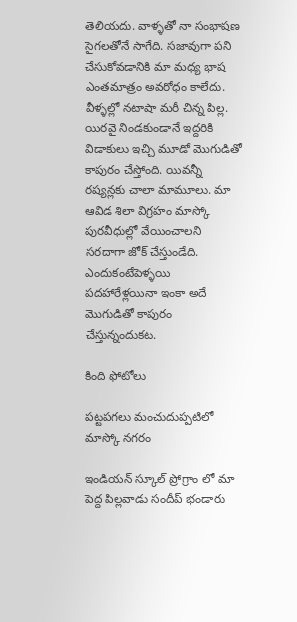తెలియదు. వాళ్ళతో నా సంభాషణ సైగలతోనే సాగేది. సజావుగా పని చేసుకోవడానికి మా మధ్య భాష ఎంతమాత్రం అవరోధం కాలేదు. వీళ్ళల్లో నటాషా మరీ చిన్న పిల్ల. యిరవై నిండకుండానే ఇద్దరికి విడాకులు ఇచ్చి మూడో మొగుడితో కాపురం చేస్తోంది. యివన్నీ రష్యన్లకు చాలా మామూలు. మా ఆవిడ శిలా విగ్రహం మాస్కో పురవీధుల్లో వేయించాలని సరదాగా జోక్ చేస్తుండేది. ఎందుకంటేపెళ్ళయి పదహారేళ్లయినా ఇంకా అదే మొగుడితో కాపురం చేస్తున్నందుకట.

కింది ఫోటోలు

పట్టపగలు మంచుదుప్పటిలో మాస్కో నగరం

ఇండియన్ స్కూల్ ప్రోగ్రాం లో మా పెద్ద పిల్లవాడు సందీప్ భండారు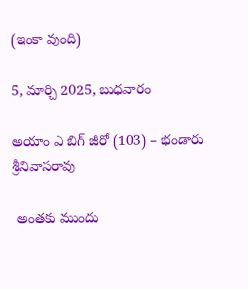(ఇంకా వుంది)

5, మార్చి 2025, బుధవారం

అయాం ఎ బిగ్ జీరో (103) – భండారు శ్రీనివాసరావు

 అంతకు ముందు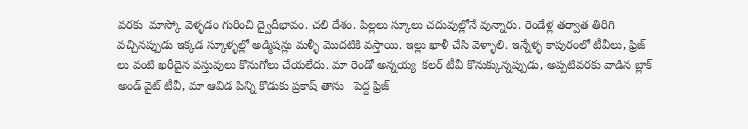వరకు  మాస్కో వెళ్ళడం గురించి ద్వైదీభావం. చలి దేశం. పిల్లలు స్కూలు చదువుల్లోనే వున్నారు. రెండేళ్ల తర్వాత తిరిగి వచ్చినప్పుడు ఇక్కడ స్కూళ్ళల్లో అడ్మిషన్లు మళ్ళీ మొదటికి వస్తాయి. ఇల్లు ఖాళీ చేసి వెళ్ళాలి. ఇన్నేళ్ళ కాపురంలో టీవీలు, ఫ్రిజ్ లు వంటి ఖరీదైన వస్తువులు కొనుగోలు చేయలేదు. మా రెండో అన్నయ్య  కలర్ టీవీ కొనుక్కున్నప్పుడు, అప్పటివరకు వాడిన బ్లాక్ అండ్ వైట్ టీవీ, మా ఆవిడ పిన్ని కొడుకు ప్రకాష్ తాను   పెద్ద ఫ్రిజ్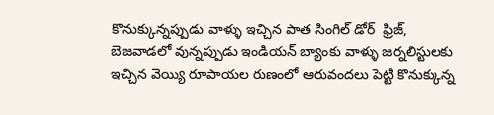కొనుక్కున్నప్పుడు వాళ్ళు ఇచ్చిన పాత సింగిల్ డోర్  ఫ్రిజ్, బెజవాడలో వున్నప్పుడు ఇండియన్ బ్యాంకు వాళ్ళు జర్నలిస్టులకు ఇచ్చిన వెయ్యి రూపాయల రుణంలో ఆరువందలు పెట్టి కొనుక్కున్న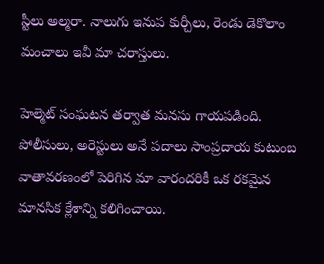స్టీలు అల్మరా. నాలుగు ఇనుప కుర్చీలు, రెండు డెకొలాం మంచాలు ఇవీ మా చరాస్తులు.

హెల్మెట్ సంఘటన తర్వాత మనసు గాయపడింది. పోలీసులు, అరెస్టులు అనే పదాలు సాంప్రదాయ కుటుంబ వాతావరణంలో పెరిగిన మా వారందరికీ ఒక రకమైన మానసిక క్లేశాన్ని కలిగించాయి.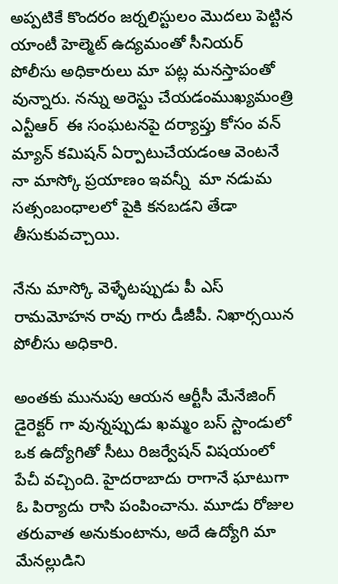అప్పటికే కొందరం జర్నలిస్టులం మొదలు పెట్టిన యాంటీ హెల్మెట్ ఉద్యమంతో సీనియర్ పోలీసు అధికారులు మా పట్ల మనస్తాపంతో వున్నారు. నన్ను అరెస్టు చేయడంముఖ్యమంత్రి ఎన్టీఆర్  ఈ సంఘటనపై దర్యాప్తు కోసం వన్ మ్యాన్ కమిషన్ ఏర్పాటుచేయడంఆ వెంటనే నా మాస్కో ప్రయాణం ఇవన్నీ  మా నడుమ సత్సంబంధాలలో పైకి కనబడని తేడా తీసుకువచ్చాయి.

నేను మాస్కో వెళ్ళేటప్పుడు పీ ఎస్ రామమోహన రావు గారు డీజీపీ. నిఖార్సయిన పోలీసు అధికారి.

అంతకు మునుపు ఆయన ఆర్టీసీ మేనేజింగ్ డైరెక్టర్ గా వున్నప్పుడు ఖమ్మం బస్ స్టాండులో ఒక ఉద్యోగితో సీటు రిజర్వేషన్ విషయంలో పేచీ వచ్చింది. హైదరాబాదు రాగానే ఘాటుగా ఓ పిర్యాదు రాసి పంపించాను. మూడు రోజుల తరువాత అనుకుంటాను, అదే ఉద్యోగి మా మేనల్లుడిని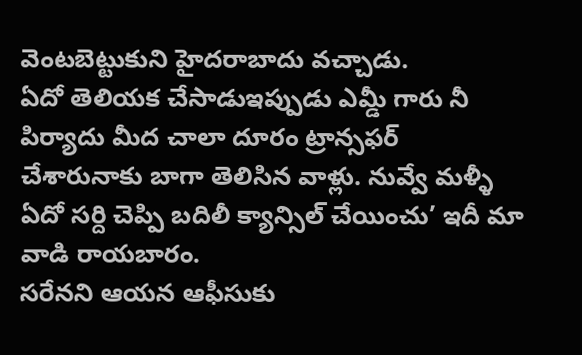వెంటబెట్టుకుని హైదరాబాదు వచ్చాడు.
ఏదో తెలియక చేసాడుఇప్పుడు ఎమ్డీ గారు నీ పిర్యాదు మీద చాలా దూరం ట్రాన్సఫర్ చేశారునాకు బాగా తెలిసిన వాళ్లు. నువ్వే మళ్ళీ ఏదో సర్ది చెప్పి బదిలీ క్యాన్సిల్ చేయించు’ ఇదీ మా వాడి రాయబారం.
సరేనని ఆయన ఆఫీసుకు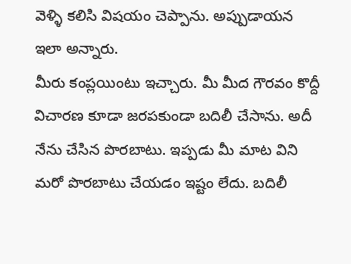వెళ్ళి కలిసి విషయం చెప్పాను. అప్పుడాయన ఇలా అన్నారు.
మీరు కంప్లయింటు ఇచ్చారు. మీ మీద గౌరవం కొద్దీ విచారణ కూడా జరపకుండా బదిలీ చేసాను. అదీ నేను చేసిన పొరబాటు. ఇప్పడు మీ మాట విని మరో పొరబాటు చేయడం ఇష్టం లేదు. బదిలీ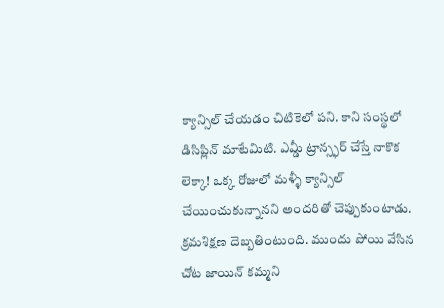క్యాన్సిల్ చేయడం చిటికెలో పని. కాని సంస్థలో డిసిప్లిన్ మాటేమిటి. ఎమ్డీ ట్రాన్స్ఫర్ చేస్తే నాకొక లెక్కా! ఒక్క రోజులో మళ్ళీ క్యాన్సిల్ చేయించుకున్నానని అందరితో చెప్పుకుంటాడు. క్రమశిక్షణ దెబ్బతింటుంది. ముందు పోయి వేసిన చోట జాయిన్ కమ్మని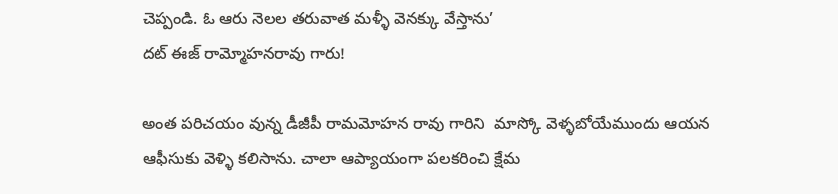చెప్పండి. ఓ ఆరు నెలల తరువాత మళ్ళీ వెనక్కు వేస్తాను’
దట్ ఈజ్ రామ్మోహనరావు గారు!

అంత పరిచయం వున్న డీజీపీ రామమోహన రావు గారిని  మాస్కో వెళ్ళబోయేముందు ఆయన ఆఫీసుకు వెళ్ళి కలిసాను. చాలా ఆప్యాయంగా పలకరించి క్షేమ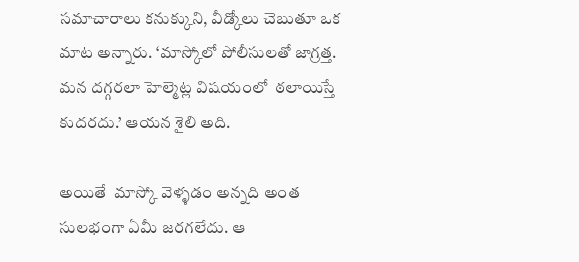సమాచారాలు కనుక్కుని, వీడ్కోలు చెబుతూ ఒక మాట అన్నారు. ‘మాస్కోలో పోలీసులతో జాగ్రత్త. మన దగ్గరలా హెల్మెట్ల విషయంలో  ఠలాయిస్తే కుదరదు.’ ఆయన శైలి అది.

అయితే  మాస్కో వెళ్ళడం అన్నది అంత సులభంగా ఏమీ జరగలేదు. ఆ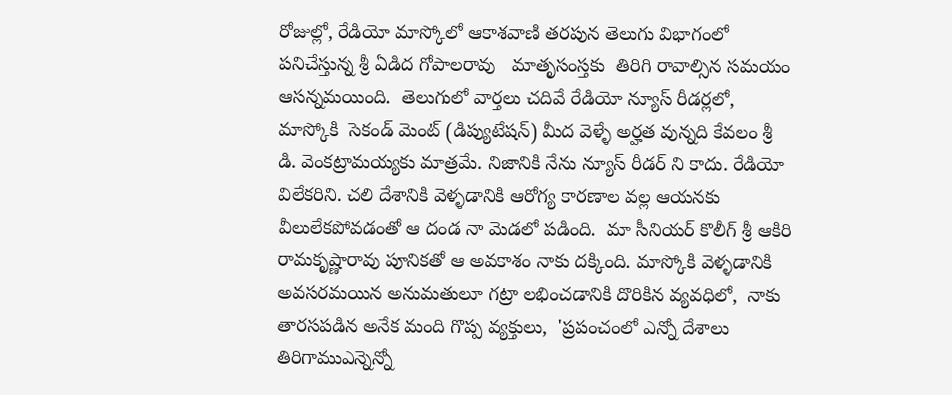రోజుల్లో, రేడియో మాస్కోలో ఆకాశవాణి తరపున తెలుగు విభాగంలో పనిచేస్తున్న శ్రీ ఏడిద గోపాలరావు   మాతృసంస్తకు  తిరిగి రావాల్సిన సమయం ఆసన్నమయింది.  తెలుగులో వార్తలు చదివే రేడియో న్యూస్ రీడర్లలో, మాస్కోకి  సెకండ్ మెంట్ (డిప్యుటేషన్) మీద వెళ్ళే అర్హత వున్నది కేవలం శ్రీ  డి. వెంకట్రామయ్యకు మాత్రమే. నిజానికి నేను న్యూస్ రీడర్ ని కాదు. రేడియో విలేకరిని. చలి దేశానికి వెళ్ళడానికి ఆరోగ్య కారణాల వల్ల ఆయనకు వీలులేకపోవడంతో ఆ దండ నా మెడలో పడింది.  మా సీనియర్ కొలీగ్ శ్రీ ఆకిరి రామకృష్ణారావు పూనికతో ఆ అవకాశం నాకు దక్కింది. మాస్కోకి వెళ్ళడానికి అవసరమయిన అనుమతులూ గట్రా లభించడానికి దొరికిన వ్యవధిలో,  నాకు తారసపడిన అనేక మంది గొప్ప వ్యక్తులు,  'ప్రపంచంలో ఎన్నో దేశాలు తిరిగాముఎన్నెన్నో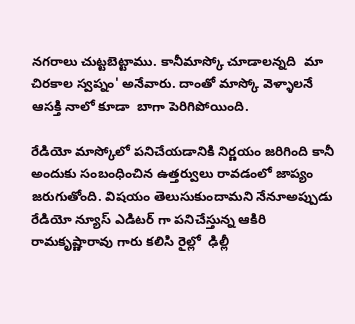నగరాలు చుట్టబెట్టాము. కానీమాస్కో చూడాలన్నది  మా  చిరకాల స్వప్నం' అనేవారు. దాంతో మాస్కో వెళ్ళాలనే ఆసక్తి నాలో కూడా  బాగా పెరిగిపోయింది.

రేడియో మాస్కోలో పనిచేయడానికి నిర్ణయం జరిగింది కానీ అందుకు సంబంధించిన ఉత్తర్వులు రావడంలో జాప్యం జరుగుతోంది. విషయం తెలుసుకుందామని నేనూఅప్పుడు రేడియో న్యూస్ ఎడిటర్ గా పనిచేస్తున్న ఆకిరి రామకృష్ణారావు గారు కలిసి రైల్లో  ఢిల్లీ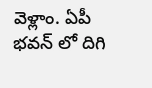వెళ్లాం. ఏపీ భవన్ లో దిగి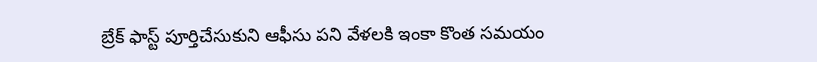బ్రేక్ ఫాస్ట్ పూర్తిచేసుకుని ఆఫీసు పని వేళలకి ఇంకా కొంత సమయం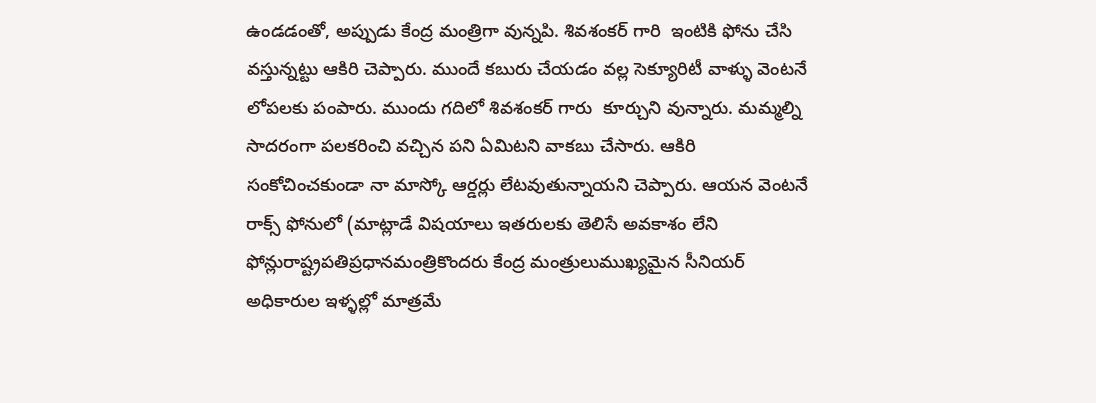ఉండడంతో, అప్పుడు కేంద్ర మంత్రిగా వున్నపి. శివశంకర్ గారి  ఇంటికి ఫోను చేసి వస్తున్నట్టు ఆకిరి చెప్పారు. ముందే కబురు చేయడం వల్ల సెక్యూరిటీ వాళ్ళు వెంటనే లోపలకు పంపారు. ముందు గదిలో శివశంకర్ గారు  కూర్చుని వున్నారు. మమ్మల్ని సాదరంగా పలకరించి వచ్చిన పని ఏమిటని వాకబు చేసారు. ఆకిరి సంకోచించకుండా నా మాస్కో ఆర్డర్లు లేటవుతున్నాయని చెప్పారు. ఆయన వెంటనే రాక్స్ ఫోనులో (మాట్లాడే విషయాలు ఇతరులకు తెలిసే అవకాశం లేని ఫోన్లురాష్ట్రపతిప్రధానమంత్రికొందరు కేంద్ర మంత్రులుముఖ్యమైన సీనియర్ అధికారుల ఇళ్ళల్లో మాత్రమే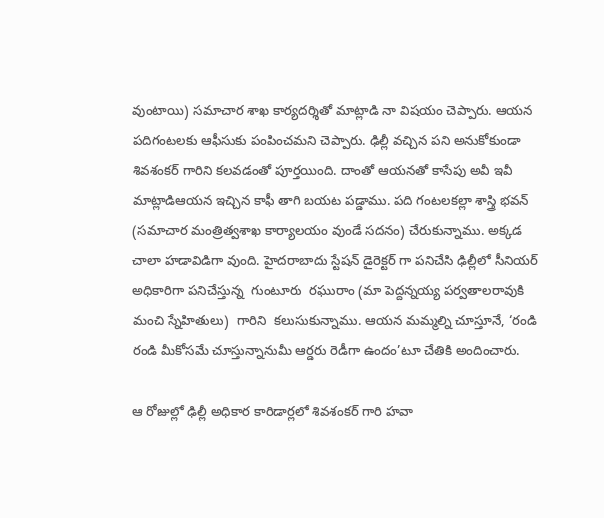వుంటాయి) సమాచార శాఖ కార్యదర్శితో మాట్లాడి నా విషయం చెప్పారు. ఆయన పదిగంటలకు ఆఫీసుకు పంపించమని చెప్పారు. ఢిల్లీ వచ్చిన పని అనుకోకుండా శివశంకర్ గారిని కలవడంతో పూర్తయింది. దాంతో ఆయనతో కాసేపు అవీ ఇవీ మాట్లాడిఆయన ఇచ్చిన కాఫీ తాగి బయట పడ్డాము. పది గంటలకల్లా శాస్త్రి భవన్ (సమాచార మంత్రిత్వశాఖ కార్యాలయం వుండే సదనం) చేరుకున్నాము. అక్కడ చాలా హడావిడిగా వుంది. హైదరాబాదు స్టేషన్ డైరెక్టర్ గా పనిచేసి ఢిల్లీలో సీనియర్ అధికారిగా పనిచేస్తున్న  గుంటూరు  రఘురాం (మా పెద్దన్నయ్య పర్వతాలరావుకి మంచి స్నేహితులు)  గారిని  కలుసుకున్నాము. ఆయన మమ్మల్ని చూస్తూనే, ‘రండి రండి మీకోసమే చూస్తున్నానుమీ ఆర్డరు రెడీగా ఉందం’టూ చేతికి అందించారు.

ఆ రోజుల్లో ఢిల్లీ అధికార కారిడార్లలో శివశంకర్ గారి హవా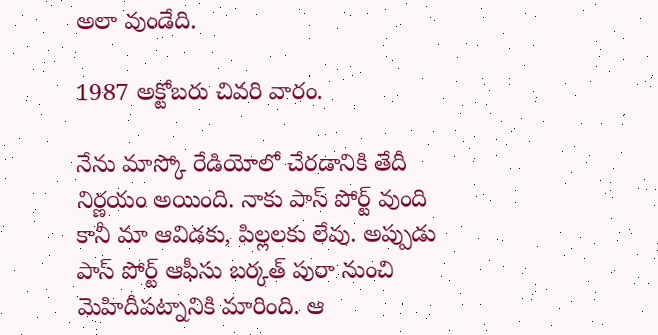అలా వుండేది.

1987 అక్టోబరు చివరి వారం.

నేను మాస్కో రేడియోలో చేరడానికి తేదీ నిర్ణయం అయింది. నాకు పాస్ పోర్ట్ వుంది కానీ మా ఆవిడకు, పిల్లలకు లేవు. అప్పుడు పాస్ పోర్ట్ ఆఫీసు బర్కత్ పురా నుంచి మెహిదీపట్నానికి మారింది. ఆ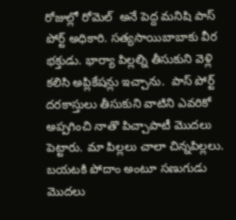రోజుల్లో రోమెల్  అనే పెద్ద మనిషి పాస్ పోర్ట్ అధికారి. సత్యసాయిబాబాకు వీర భక్తుడు. భార్యా పిల్లల్ని తీసుకుని వెళ్లి కలిసి అప్లికేషన్లు ఇచ్చాను.  పాస్ పోర్ట్ దరకాస్తులు తీసుకుని వాటిని ఎవరికో అప్పగించి నాతొ పిచ్చాపాటీ మొదలు పెట్టారు. మా పిల్లలు చాలా చిన్నపిల్లలు. బయటకి పోదాం అంటూ సణుగుడు మొదలు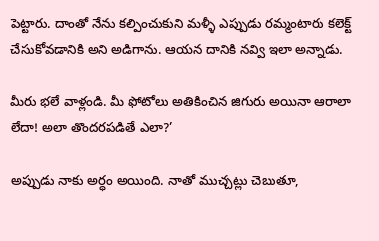పెట్టారు. దాంతో నేను కల్పించుకుని మళ్ళీ ఎప్పుడు రమ్మంటారు కలెక్ట్ చేసుకోవడానికి అని అడిగాను. ఆయన దానికి నవ్వి ఇలా అన్నాడు.

మీరు భలే వాళ్లండి. మీ ఫోటోలు అతికించిన జిగురు అయినా ఆరాలా లేదా! అలా తొందరపడితే ఎలా?’

అప్పుడు నాకు అర్ధం అయింది. నాతో ముచ్చట్లు చెబుతూ,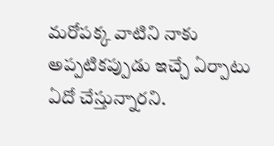మరోపక్క వాటిని నాకు అప్పటికప్పుడు ఇచ్చే ఏర్పాటు ఏదో చేస్తున్నారని.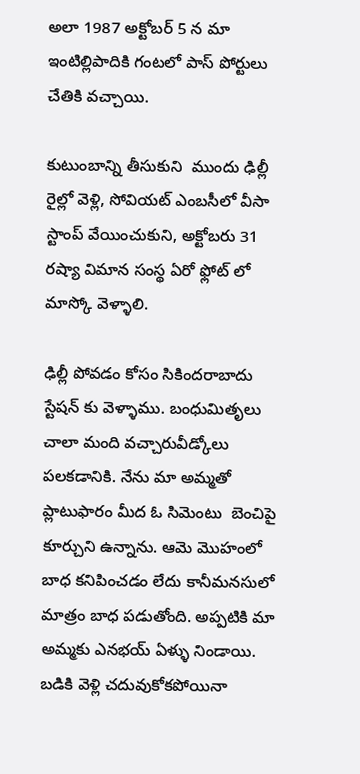అలా 1987 అక్టోబర్ 5 న మా ఇంటిల్లిపాదికి గంటలో పాస్ పోర్టులు చేతికి వచ్చాయి.

కుటుంబాన్ని తీసుకుని  ముందు ఢిల్లీ రైల్లో వెళ్లి, సోవియట్ ఎంబసీలో వీసా స్టాంప్ వేయించుకుని, అక్టోబరు 31 రష్యా విమాన సంస్థ ఏరో ఫ్లోట్ లో మాస్కో వెళ్ళాలి.

ఢిల్లీ పోవడం కోసం సికిందరాబాదు స్టేషన్ కు వెళ్ళాము. బంధుమితృలు చాలా మంది వచ్చారువీడ్కోలు పలకడానికి. నేను మా అమ్మతో ప్లాటుఫారం మీద ఓ సిమెంటు  బెంచిపై కూర్చుని ఉన్నాను. ఆమె మొహంలో బాధ కనిపించడం లేదు కానీమనసులో మాత్రం బాధ పడుతోంది. అప్పటికి మా అమ్మకు ఎనభయ్ ఏళ్ళు నిండాయి. బడికి వెళ్లి చదువుకోకపోయినా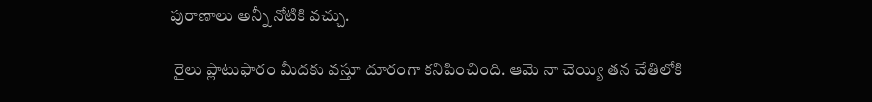పురాణాలు అన్నీ నోటికి వచ్చు.

 రైలు ప్లాటుఫారం మీదకు వస్తూ దూరంగా కనిపించింది. ఆమె నా చెయ్యి తన చేతిలోకి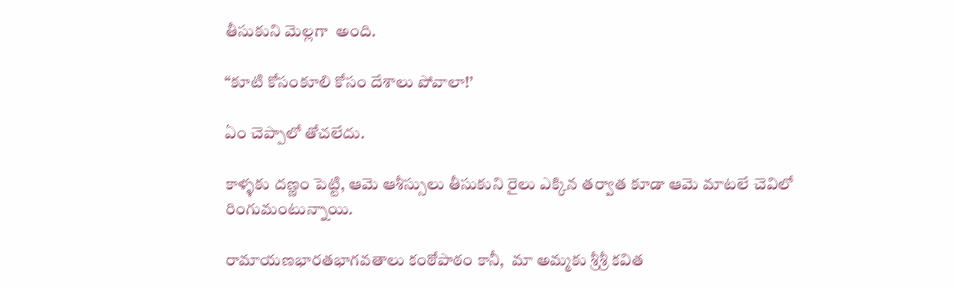తీసుకుని మెల్లగా  అంది.

“కూటి కోసంకూలి కోసం దేశాలు పోవాలా!’

ఏం చెప్పాలో తోచలేదు.

కాళ్ళకు దణ్ణం పెట్టి, ఆమె ఆశీస్సులు తీసుకుని రైలు ఎక్కిన తర్వాత కూడా ఆమె మాటలే చెవిలో రింగుమంటున్నాయి.

రామాయణభారతభాగవతాలు కంఠోపాఠం కానీ,  మా అమ్మకు శ్రీశ్రీ కవిత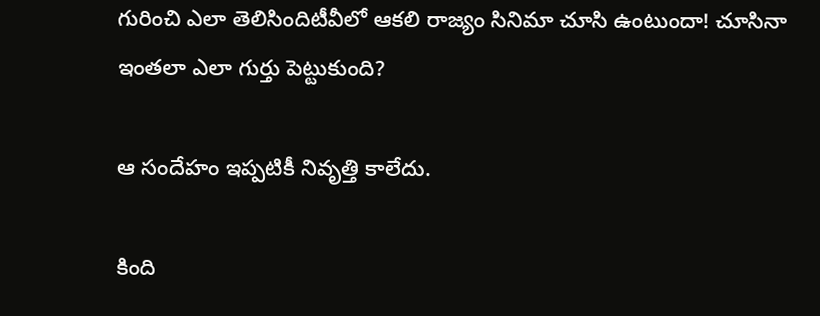గురించి ఎలా తెలిసిందిటీవీలో ఆకలి రాజ్యం సినిమా చూసి ఉంటుందా! చూసినా ఇంతలా ఎలా గుర్తు పెట్టుకుంది?

ఆ సందేహం ఇప్పటికీ నివృత్తి కాలేదు.

కింది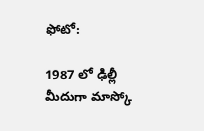ఫోటో:

1987 లో ఢిల్లీ మీదుగా మాస్కో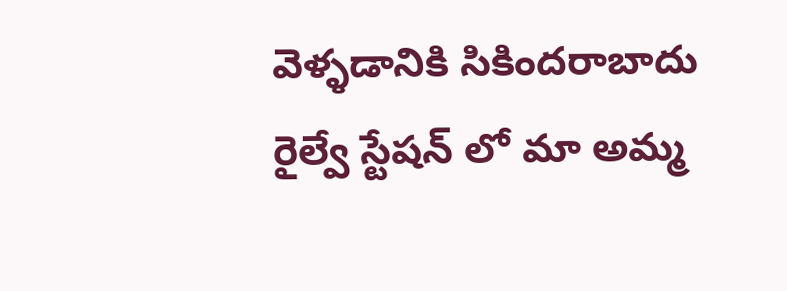వెళ్ళడానికి సికిందరాబాదు రైల్వే స్టేషన్ లో మా అమ్మ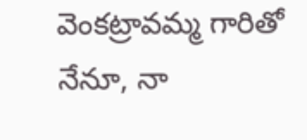వెంకట్రావమ్మ గారితో నేనూ, నా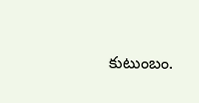కుటుంబం.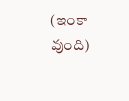(ఇంకా వుంది)